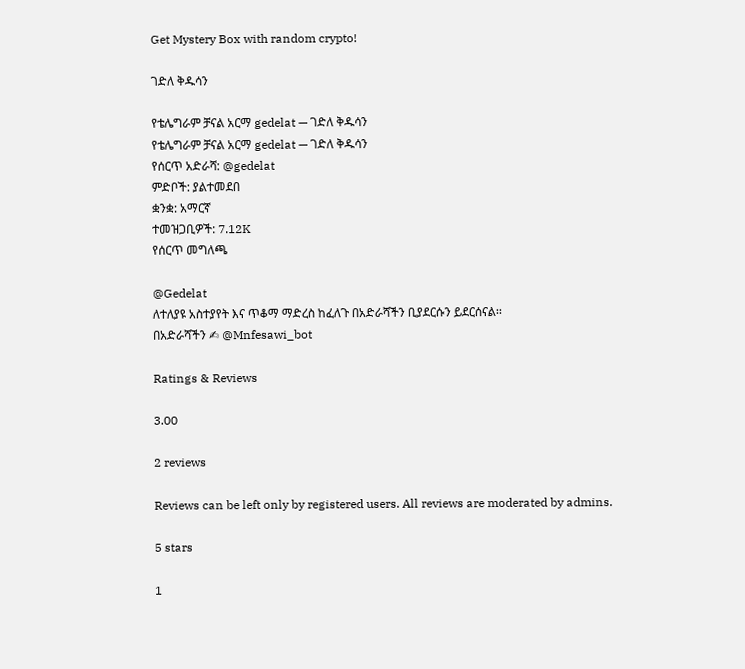Get Mystery Box with random crypto!

ገድለ ቅዱሳን

የቴሌግራም ቻናል አርማ gedelat — ገድለ ቅዱሳን
የቴሌግራም ቻናል አርማ gedelat — ገድለ ቅዱሳን
የሰርጥ አድራሻ: @gedelat
ምድቦች: ያልተመደበ
ቋንቋ: አማርኛ
ተመዝጋቢዎች: 7.12K
የሰርጥ መግለጫ

@Gedelat
ለተለያዩ አስተያየት እና ጥቆማ ማድረስ ከፈለጉ በአድራሻችን ቢያደርሱን ይደርሰናል፡፡
በአድራሻችን ✍ @Mnfesawi_bot

Ratings & Reviews

3.00

2 reviews

Reviews can be left only by registered users. All reviews are moderated by admins.

5 stars

1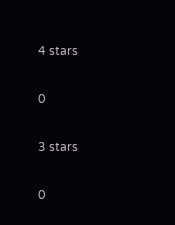4 stars

0

3 stars

0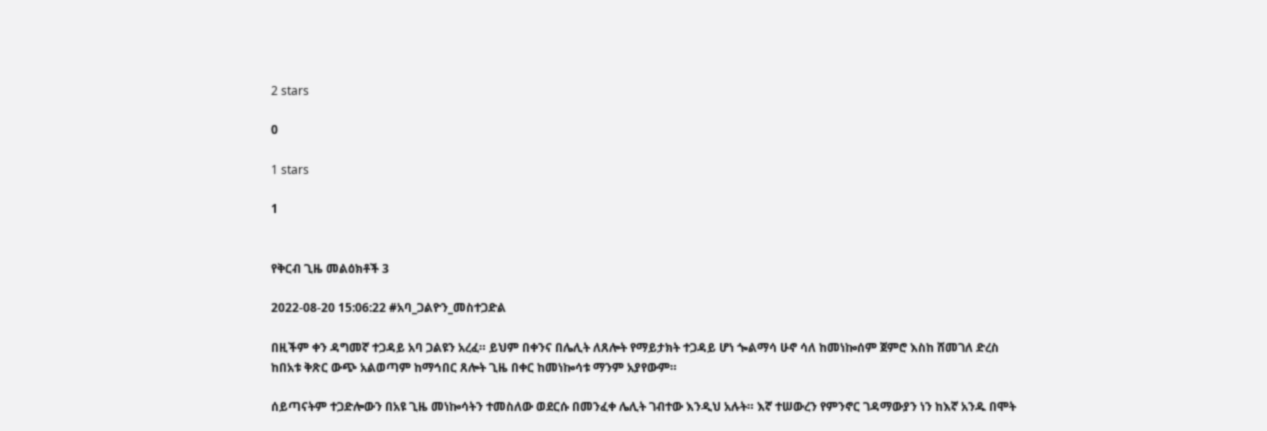2 stars

0

1 stars

1


የቅርብ ጊዜ መልዕክቶች 3

2022-08-20 15:06:22 #አባ_ጋልዮን_መስተጋድል

በዚችም ቀን ዳግመኛ ተጋዳይ አባ ጋልዩን አረፈ። ይህም በቀንና በሌሊት ለጸሎት የማይታክት ተጋዳይ ሆነ ጐልማሳ ሁኖ ሳለ ከመነኰሰም ጀምሮ እስከ ሸመገለ ድረስ ከበአቱ ቅጽር ውጭ አልወጣም ከማኅበር ጸሎት ጊዜ በቀር ከመነኰሳቱ ማንም አያየውም።

ሰይጣናትም ተጋድሎውን በአዩ ጊዜ መነኰሳትን ተመስለው ወደርሱ በመንፈቀ ሌሊት ገብተው እንዲህ አሉት። እኛ ተሠውረን የምንኖር ገዳማውያን ነን ከእኛ አንዱ በሞት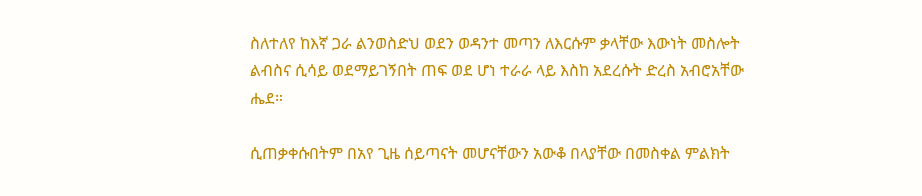ስለተለየ ከእኛ ጋራ ልንወስድህ ወደን ወዳንተ መጣን ለእርሱም ቃላቸው እውነት መስሎት ልብስና ሲሳይ ወደማይገኝበት ጠፍ ወደ ሆነ ተራራ ላይ እስከ አደረሱት ድረስ አብሮአቸው ሔደ።

ሲጠቃቀሱበትም በአየ ጊዜ ሰይጣናት መሆናቸውን አውቆ በላያቸው በመስቀል ምልክት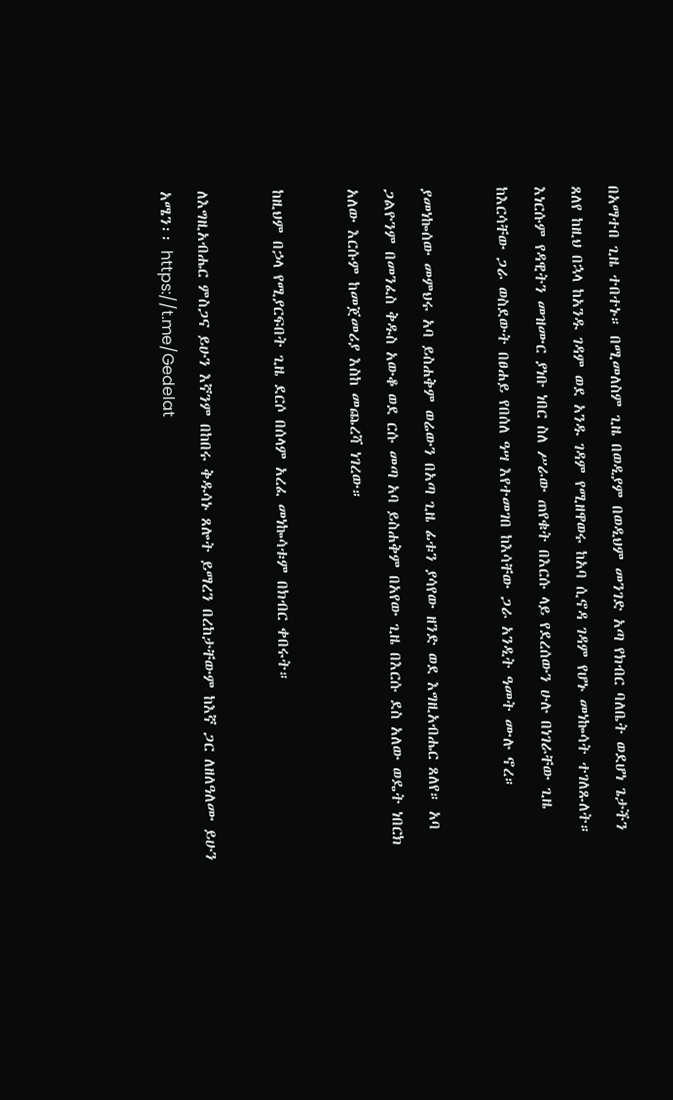በአማተበ ጊዜ ተበተኑ። በሚመለስም ጊዜ በወዲያም በወዲህም መንገድ አጣ የክብር ባለቤት ወደሆነ ጌታችን ጸለየ ከዚህ በኋላ ከአንዱ ገዳም ወደ አንዱ ገዳም የሚዘዋወሩ ከአባ ሲኖዳ ገዳም የሆኑ መነኰሳት ተገለጹለት። እነርሱም የዳዊትን መዝሙር ያነቡ ነበር ስለ ሥራው ጠየቁት በእርሱ ላይ የደረሰውን ሁሉ በነገራቸው ጊዜ ከእርሳቸው ጋራ ወስደውት በፀሐይ የበሰለ ዓሣ እየተመገበ ከእሳቸው ጋራ አንዲት ዓመት ሙሉ ኖረ።

ያመነኰሰው መምህሩ አባ ይስሐቅም ወሬውን በአጣ ጊዜ ፊቱን ያሳየው ዘንድ ወደ እግዚአብሔር ጸለየ። አባ ጋልዮንም በመንፈስ ቅዱስ አውቆ ወደ ርሱ መጣ አባ ይስሐቅም በአየው ጊዜ በእርሱ ደስ አለው ወዴት ነበርክ አለው እርሱም ከመጀመሪያ እስከ መጨረሻ ነገረው።

ከዚህም በኃላ የሚያርፍበት ጊዜ ደርሶ በሰላም አረፈ መነኰሳቱም በክብር ቀበሩት።

ለእግዚአብሔር ምስጋና ይሁን እኛንም በከበሩ ቅዱሳኑ ጸሎት ይማረን በረከታቸውም ከእኛ ጋር ለዘለዓለሙ ይሁን አሜን፡፡ https://t.me/Gedelat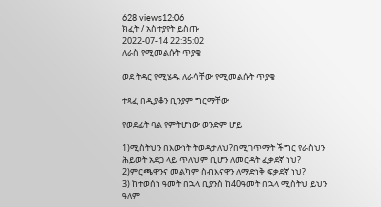628 views12:06
ክፈት / አስተያየት ይስጡ
2022-07-14 22:35:02
ለራስ የሚመልሱት ጥያቄ

ወደ ትዳር የሚሄዱ ለራሳቸው የሚመልሱት ጥያቄ

ተጻፈ በዲያቆን ቢንያም ግርማቸው

የወደፊት ባል የምትሆነው ወንድም ሆይ

1)ሚስትህን በእውነት ትወዳታለህ?በሚገጥማት ችግር የራስህን ሕይወት አደጋ ላይ ጥለህም ቢሆን ለመርዳት ፈቃደኛ ነህ?
2)ምርጫዋንና መልካም ስብእናዋን ለማድነቅ ፍቃደኛ ነህ?
3) ከተወሰነ ዓመት በኋላ ቢያንስ ከ40ዓመት በኋላ ሚስትህ ይህን ዓለም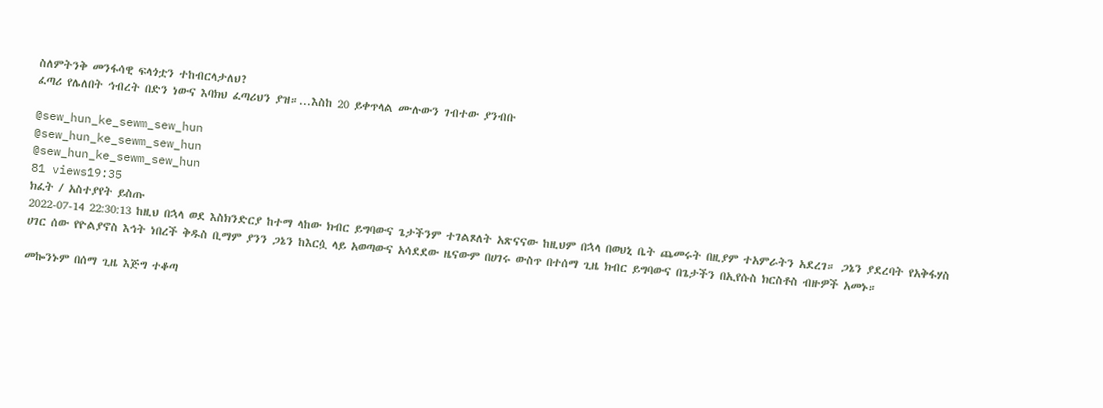ስለምትንቅ መንፋሳዊ ፍላጎቷን ተከብርላታለህ?
ፈጣሪ የሌለበት ኅብረት በድን ነውና እባክህ ፈጣሪህን ያዝ።...እስከ 20 ይቀጥላል ሙሉውን ገብተው ያንብቡ

@sew_hun_ke_sewm_sew_hun
@sew_hun_ke_sewm_sew_hun
@sew_hun_ke_sewm_sew_hun
81 views19:35
ክፈት / አስተያየት ይስጡ
2022-07-14 22:30:13 ከዚህ በኋላ ወደ እስክንድርያ ከተማ ላከው ክብር ይግባውና ጌታችንም ተገልጾለት አጽናናው ከዚህም በኋላ በወህኒ ቤት ጨመሩት በዚያም ተአምራትን አደረገ። ጋኔን ያደረባት የአቅፋሃስ ሀገር ሰው የዮልያኖስ እኅት ነበረች ቅዱስ ቢማም ያንን ጋኔን ከእርሷ ላይ አወጣውና አሳደደው ዜናውም በሀገሩ ውስጥ በተሰማ ጊዜ ክብር ይግባውና በጌታችን በኢየሱስ ክርስቶስ ብዙዎች አመኑ።

መኰንኑም በሰማ ጊዜ እጅግ ተቆጣ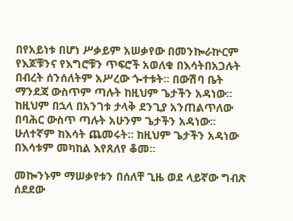በየአይነቱ በሆነ ሥቃይም አሠቃየው በመንኰራኵርም የእጆቹንና የእግሮቹን ጥፍሮች አወለቁ በእሳትበአጋሉት በብረት ሰንሰለትም አሥረው ጐተቱት። በውሽባ ቤት ማንደጃ ውስጥም ጣሉት ከዚህም ጌታችን አዳነው። ከዚህም በኋላ በአንገቱ ታላቅ ደንጊያ አንጠልጥለው በባሕር ውስጥ ጣሉት አሁንም ጌታችን አዳነው። ሁለተኛም ከእሳት ጨመሩት። ከዚህም ጌታችን አዳነው በእሳቱም መካከል እየጸለየ ቆመ።

መኰንኑም ማሠቃየቱን በሰለቸ ጊዜ ወደ ላይኛው ግብጽ ሰደደው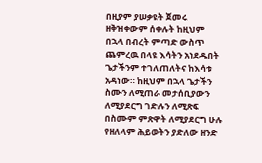በዚያም ያሠቃዩት ጀመሩ ዘቅዝቀውም ሰቀሉት ከዚህም በኋላ በብረት ምጣድ ውስጥ ጨምረዉ በላዩ እሳትን አነደዱበት ጌታችንም ተገለጠለትና ከእሳቱ አዳነው። ከዚህም በኋላ ጌታችን ስሙን ለሚጠራ መታሰቢያውን ለሚያደርግ ገድሉን ለሚጽፍ በስሙም ምጽዋት ለሚያደርግ ሁሉ የዘለላም ሕይወትን ያድለው ዘንድ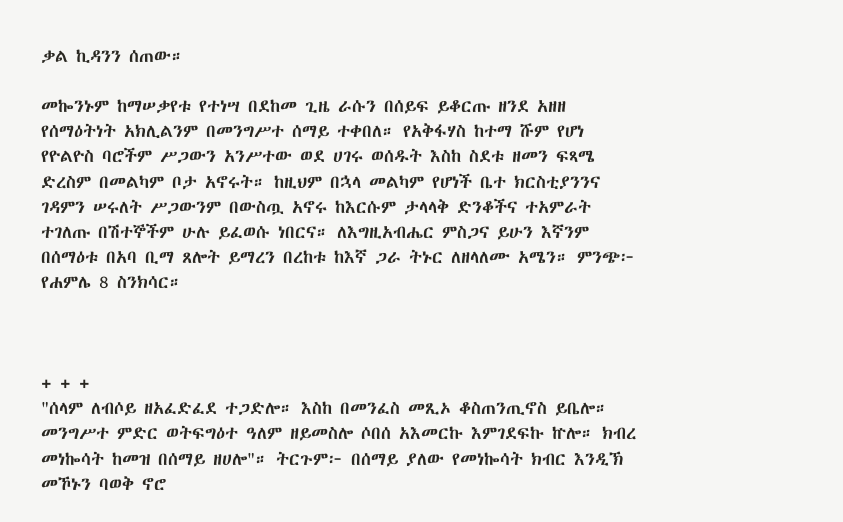ቃል ኪዳንን ሰጠው።

መኰንኑም ከማሠቃየቱ የተነሣ በደከመ ጊዜ ራሱን በሰይፍ ይቆርጡ ዘንደ አዘዘ የሰማዕትነት አክሊልንም በመንግሥተ ሰማይ ተቀበለ። የአቅፋሃስ ከተማ ሹም የሆነ የዮልዮስ ባሮችም ሥጋውን አንሥተው ወደ ሀገሩ ወሰዱት እስከ ስደቱ ዘመን ፍጻሜ ድረስም በመልካም ቦታ አኖሩት። ከዚህም በኋላ መልካም የሆነች ቤተ ክርስቲያንንና ገዳምን ሠሩለት ሥጋውንም በውስጧ አኖሩ ከእርሱም ታላላቅ ድንቆችና ተአምራት ተገለጡ በሽተኞችም ሁሉ ይፈወሱ ነበርና። ለእግዚአብሔር ምስጋና ይሁን እኛንም በሰማዕቱ በአባ ቢማ ጸሎት ይማረን በረከቱ ከእኛ ጋራ ትኑር ለዘላለሙ አሜን። ምንጭ፦ የሐምሌ 8 ስንክሳር።



+ + +
"ሰላም ለብሶይ ዘአፈድፈደ ተጋድሎ። እስከ በመንፈስ መጺኦ ቆስጠንጢኖስ ይቤሎ። መንግሥተ ምድር ወትፍግዕተ ዓለም ዘይመስሎ ሶበሰ አእመርኩ እምገደፍኩ ኵሎ። ክብረ መነኰሳት ከመዝ በሰማይ ዘሀሎ"። ትርጉም፦ በሰማይ ያለው የመነኰሳት ክብር እንዲኽ መኾኑን ባወቅ ኖሮ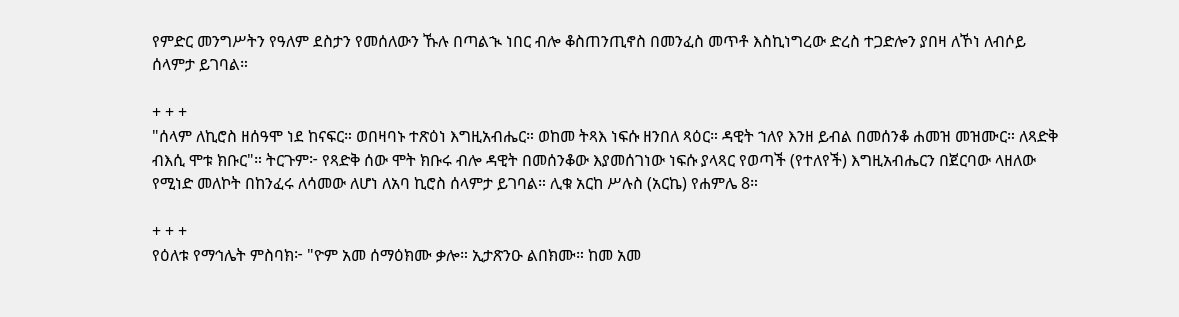የምድር መንግሥትን የዓለም ደስታን የመሰለውን ኹሉ በጣልኊ ነበር ብሎ ቆስጠንጢኖስ በመንፈስ መጥቶ እስኪነግረው ድረስ ተጋድሎን ያበዛ ለኾነ ለብሶይ ሰላምታ ይገባል።

+ + +
"ሰላም ለኪሮስ ዘሰዓሞ ነደ ከናፍር። ወበዛባኑ ተጽዕነ እግዚአብሔር። ወከመ ትጻእ ነፍሱ ዘንበለ ጻዕር። ዳዊት ኀለየ እንዘ ይብል በመሰንቆ ሐመዝ መዝሙር። ለጻድቅ ብእሲ ሞቱ ክቡር"። ትርጉም፦ የጻድቅ ሰው ሞት ክቡሩ ብሎ ዳዊት በመሰንቆው እያመሰገነው ነፍሱ ያላጻር የወጣች (የተለየች) እግዚአብሔርን በጀርባው ላዘለው የሚነድ መለኮት በከንፈሩ ለሳመው ለሆነ ለአባ ኪሮስ ሰላምታ ይገባል። ሊቁ አርከ ሥሉስ (አርኬ) የሐምሌ 8።

+ + +
የዕለቱ የማኅሌት ምስባክ፦ "ዮም አመ ሰማዕክሙ ቃሎ። ኢታጽንዑ ልበክሙ። ከመ አመ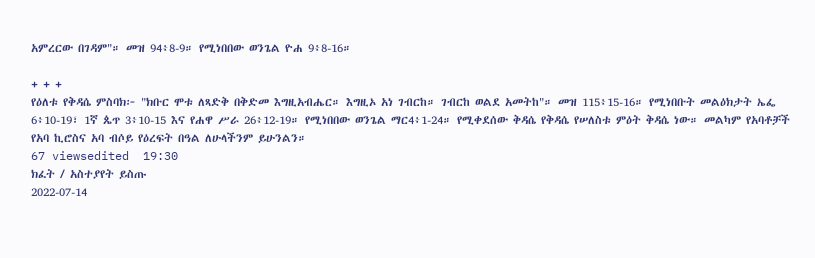አምረርው በገዳም"። መዝ 94፥8-9። የሚነበበው ወንጌል ዮሐ 9፥8-16።

+ + +
የዕለቱ የቅዳሴ ምስባክ፦ "ክቡር ሞቱ ለጻድቅ በቅድመ እግዚአብሔር። እግዚኦ አነ ገብርከ። ገብርከ ወልደ አመትከ"። መዝ 115፥15-16። የሚነበቡት መልዕክታት ኤፌ 6፥10-19፣ 1ኛ ጴጥ 3፥10-15 እና የሐዋ ሥራ 26፥12-19። የሚነበበው ወንጌል ማር4፥1-24። የሚቀደሰው ቅዳሴ የቅዳሴ የሠለስቱ ምዕት ቅዳሴ ነው። መልካም የአባቶቻች የአባ ኪሮስና አባ ብሶይ የዕረፍት በዓል ለሁላችንም ይሁንልን።
67 viewsedited  19:30
ክፈት / አስተያየት ይስጡ
2022-07-14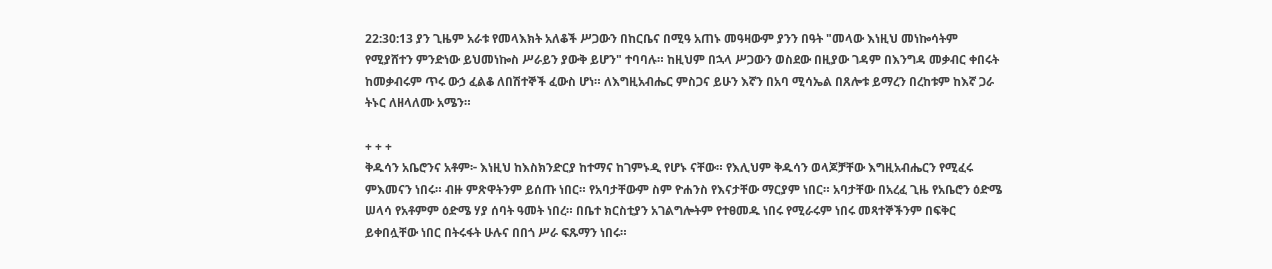22:30:13 ያን ጊዜም አራቱ የመላእክት አለቆች ሥጋውን በከርቤና በሚዓ አጠኑ መዓዛውም ያንን በዓት "መላው እነዚህ መነኰሳትም የሚያሸተን ምንድነው ይህመነኰስ ሥራይን ያውቅ ይሆን" ተባባሉ። ከዚህም በኋላ ሥጋውን ወስደው በዚያው ገዳም በእንግዳ መቃብር ቀበሩት ከመቃብሩም ጥሩ ውኃ ፈልቆ ለበሽተኞች ፈውስ ሆነ። ለእግዚአብሔር ምስጋና ይሁን እኛን በአባ ሚሳኤል በጸሎቱ ይማረን በረከቱም ከእኛ ጋራ ትኑር ለዘላለሙ አሜን።

+ + +
ቅዱሳን አቤሮንና አቶም፦ እነዚህ ከእስክንድርያ ከተማና ከገምኑዲ የሆኑ ናቸው። የእሊህም ቅዱሳን ወላጆቻቸው እግዚአብሔርን የሚፈሩ ምእመናን ነበሩ። ብዙ ምጽዋትንም ይሰጡ ነበር። የአባታቸውም ስም ዮሐንስ የእናታቸው ማርያም ነበር። አባታቸው በአረፈ ጊዜ የአቤሮን ዕድሜ ሠላሳ የአቶምም ዕድሜ ሃያ ሰባት ዓመት ነበረ። በቤተ ክርስቲያን አገልግሎትም የተፀመዱ ነበሩ የሚራሩም ነበሩ መጻተኞችንም በፍቅር ይቀበሏቸው ነበር በትሩፋት ሁሉና በበጎ ሥራ ፍጹማን ነበሩ።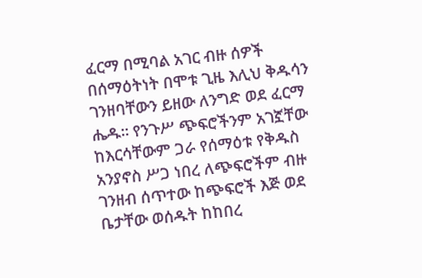ፈርማ በሚባል አገር ብዙ ሰዎች በሰማዕትነት በሞቱ ጊዜ እሊህ ቅዱሳን ገንዘባቸውን ይዘው ለንግድ ወደ ፈርማ ሔዱ። የንጉሥ ጭፍሮችንም አገኟቸው ከእርሳቸውም ጋራ የሰማዕቱ የቅዱስ አንያኖስ ሥጋ ነበረ ለጭፍሮችም ብዙ ገንዘብ ሰጥተው ከጭፍሮች እጅ ወደ ቤታቸው ወሰዱት ከከበረ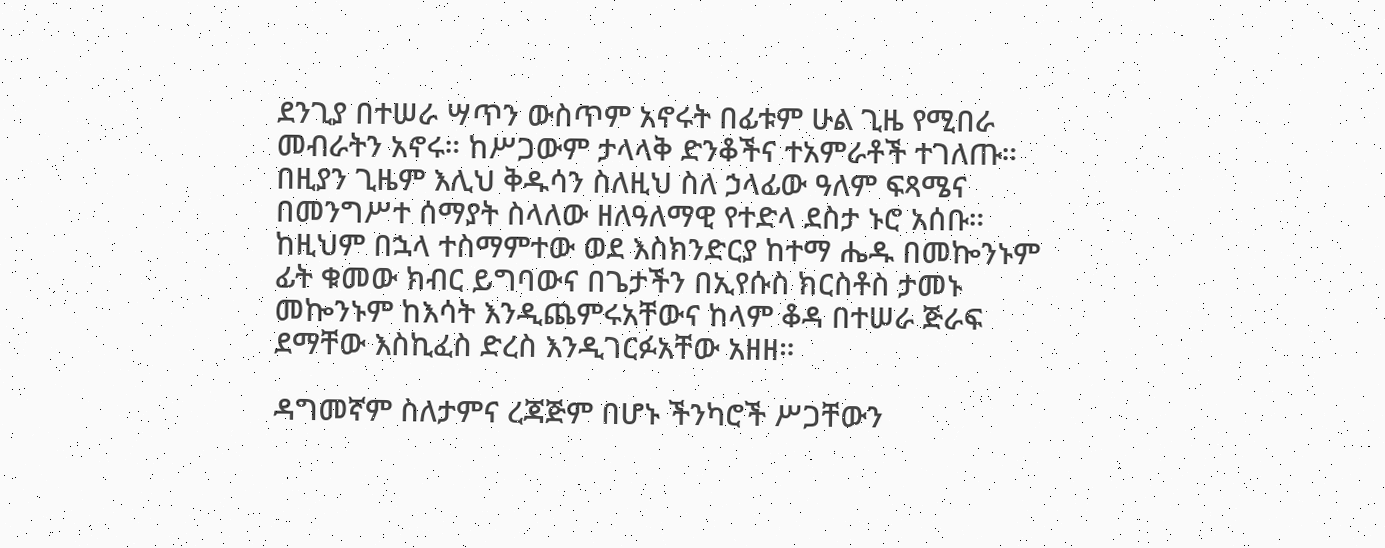ደንጊያ በተሠራ ሣጥን ውስጥም አኖሩት በፊቱም ሁል ጊዜ የሚበራ መብራትን አኖሩ። ከሥጋውም ታላላቅ ድንቆችና ተአምራቶች ተገለጡ። በዚያን ጊዜም እሊህ ቅዱሳን ስለዚህ ስለ ኃላፊው ዓለም ፍጻሜና በመንግሥተ ሰማያት ስላለው ዘለዓለማዊ የተድላ ደስታ ኑሮ አሰቡ። ከዚህም በኋላ ተስማምተው ወደ እስክንድርያ ከተማ ሔዱ በመኰንኑም ፊት ቁመው ክብር ይግባውና በጌታችን በኢየሱስ ክርስቶስ ታመኑ መኰንኑም ከእሳት እንዲጨምሩአቸውና ከላም ቆዳ በተሠራ ጅራፍ ደማቸው እስኪፈስ ድረስ እንዲገርፉአቸው አዘዘ።

ዳግመኛም ስለታምና ረጃጅም በሆኑ ችንካሮች ሥጋቸውን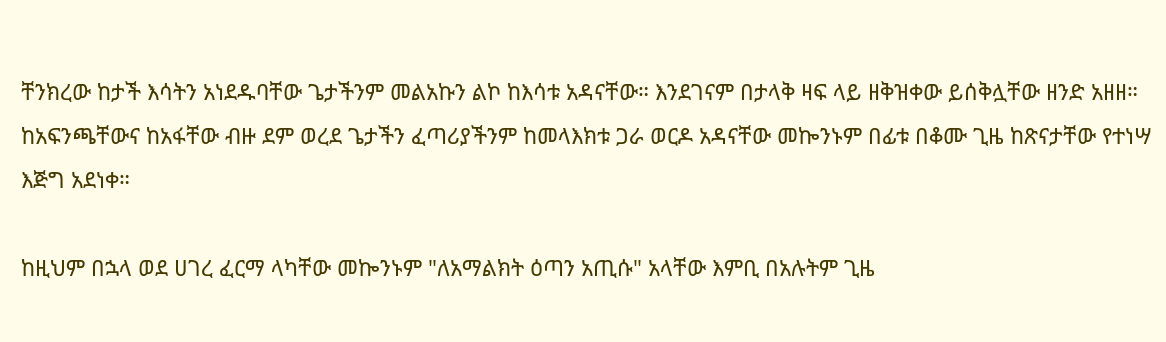ቸንክረው ከታች እሳትን አነደዱባቸው ጌታችንም መልአኩን ልኮ ከእሳቱ አዳናቸው። እንደገናም በታላቅ ዛፍ ላይ ዘቅዝቀው ይሰቅሏቸው ዘንድ አዘዘ። ከአፍንጫቸውና ከአፋቸው ብዙ ደም ወረደ ጌታችን ፈጣሪያችንም ከመላእክቱ ጋራ ወርዶ አዳናቸው መኰንኑም በፊቱ በቆሙ ጊዜ ከጽናታቸው የተነሣ እጅግ አደነቀ።

ከዚህም በኋላ ወደ ሀገረ ፈርማ ላካቸው መኰንኑም "ለአማልክት ዕጣን አጢሱ" አላቸው እምቢ በአሉትም ጊዜ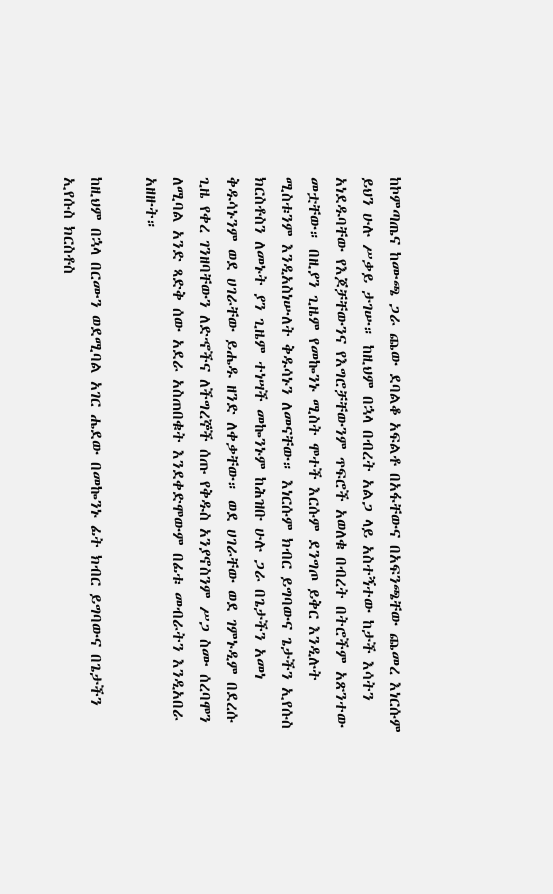ከኮምጣጤና ከሙጫ ጋራ ጨው ደባልቆ አፍልቶ በአፋቸውና በአፍንጫቸው ጨመረ እነርሱም ይህን ሁሉ ሥቃይ ታገሡ። ከዚህም በኋላ በብረት አልጋ ላይ አስተኝተው ከታች እሳትን አነደዱባቸው የእጆቻቸውንና የእግሮቻቸውንም ጥፍሮች አወለቁ በብረት በትሮችም አጽንተው መቷቸው። በዚያን ጊዜም የመኰንኑ ሚስት ሞተች እርሱም ደንግጦ ይቅር እንዲሉት ሚስቱንም እንዲአስነሡለት ቅዱሳኑን ለመናቸው። እነርሱም ክብር ይግባውና ጌታችን ኢየሱስ ክርስቶስን ለመኑት ያን ጊዜም ተነሣች መኰንኑም ከሕዝቡ ሁሉ ጋራ በጌታችን አመነ ቅዱሳኑንም ወደ ሀገራቸው ይሔዱ ዘንድ ለቀቃቸው። ወደ ሀገራቸው ወደ ገምኑዲም በደረሱ ጊዜ የቀረ ገንዘባቸውን ለድኆችና ለችግረኞች ሰጡ የቅዱስ አንያኖስንም ሥጋ ስሙ ሰረባሞን ለሚባል አንድ ጻድቅ ሰው አደራ አስጠበቁት እንደቀድሞውም በፊቱ መብራትን እንዲአበራ አዘዙት።

ከዚህም በኋላ በርሙን ወደሚባል አገር ሔደው በመኰንኑ ፊት ክብር ይግባውና በጌታችን ኢየሱስ ክርስቶስ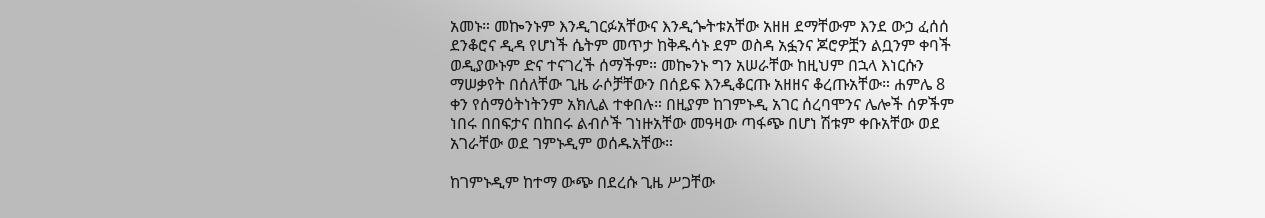አመኑ። መኰንኑም እንዲገርፉአቸውና እንዲጐትቱአቸው አዘዘ ደማቸውም እንደ ውኃ ፈሰሰ ደንቆሮና ዲዳ የሆነች ሴትም መጥታ ከቅዱሳኑ ደም ወስዳ አፏንና ጆሮዎቿን ልቧንም ቀባች ወዲያውኑም ድና ተናገረች ሰማችም። መኰንኑ ግን አሠራቸው ከዚህም በኋላ እነርሱን ማሠቃየት በሰለቸው ጊዜ ራሶቻቸውን በሰይፍ እንዲቆርጡ አዘዘና ቆረጡአቸው። ሐምሌ 8 ቀን የሰማዕትነትንም አክሊል ተቀበሉ። በዚያም ከገምኑዲ አገር ሰረባሞንና ሌሎች ሰዎችም ነበሩ በበፍታና በከበሩ ልብሶች ገነዙአቸው መዓዛው ጣፋጭ በሆነ ሽቱም ቀቡአቸው ወደ አገራቸው ወደ ገምኑዲም ወሰዱአቸው።

ከገምኑዲም ከተማ ውጭ በደረሱ ጊዜ ሥጋቸው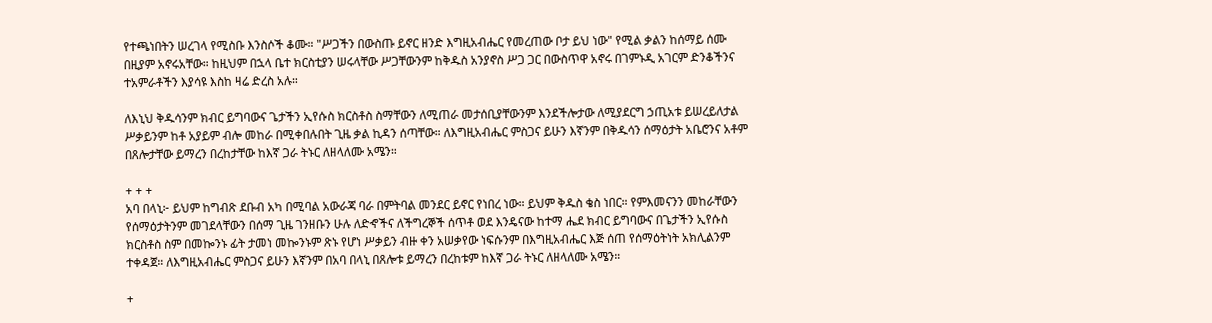የተጫነበትን ሠረገላ የሚስቡ እንስሶች ቆሙ። "ሥጋችን በውስጡ ይኖር ዘንድ እግዚአብሔር የመረጠው ቦታ ይህ ነው" የሚል ቃልን ከሰማይ ሰሙ በዚያም አኖሩአቸው። ከዚህም በኋላ ቤተ ክርስቲያን ሠሩላቸው ሥጋቸውንም ከቅዱስ አንያኖስ ሥጋ ጋር በውስጥዋ አኖሩ በገምኑዲ አገርም ድንቆችንና ተአምራቶችን እያሳዩ እስከ ዛሬ ድረስ አሉ።

ለእኒህ ቅዱሳንም ክብር ይግባውና ጌታችን ኢየሱስ ክርስቶስ ስማቸውን ለሚጠራ መታሰቢያቸውንም እንደችሎታው ለሚያደርግ ኃጢአቱ ይሠረይለታል ሥቃይንም ከቶ አያይም ብሎ መከራ በሚቀበሉበት ጊዜ ቃል ኪዳን ሰጣቸው። ለእግዚአብሔር ምስጋና ይሁን እኛንም በቅዱሳን ሰማዕታት አቤሮንና አቶም በጸሎታቸው ይማረን በረከታቸው ከእኛ ጋራ ትኑር ለዘላለሙ አሜን።

+ + +
አባ በላኒ፦ ይህም ከግብጽ ደቡብ አካ በሚባል አውራጃ ባራ በምትባል መንደር ይኖር የነበረ ነው። ይህም ቅዱስ ቄስ ነበር። የምእመናንን መከራቸውን የሰማዕታትንም መገደላቸውን በሰማ ጊዜ ገንዘቡን ሁሉ ለድኆችና ለችግረኞች ሰጥቶ ወደ እንዴናው ከተማ ሔደ ክብር ይግባውና በጌታችን ኢየሱስ ክርስቶስ ስም በመኰንኑ ፊት ታመነ መኰንኑም ጽኑ የሆነ ሥቃይን ብዙ ቀን አሠቃየው ነፍሱንም በእግዚአብሔር እጅ ሰጠ የሰማዕትነት አክሊልንም ተቀዳጀ። ለእግዚአብሔር ምስጋና ይሁን እኛንም በአባ በላኒ በጸሎቱ ይማረን በረከቱም ከእኛ ጋራ ትኑር ለዘላለሙ አሜን።

+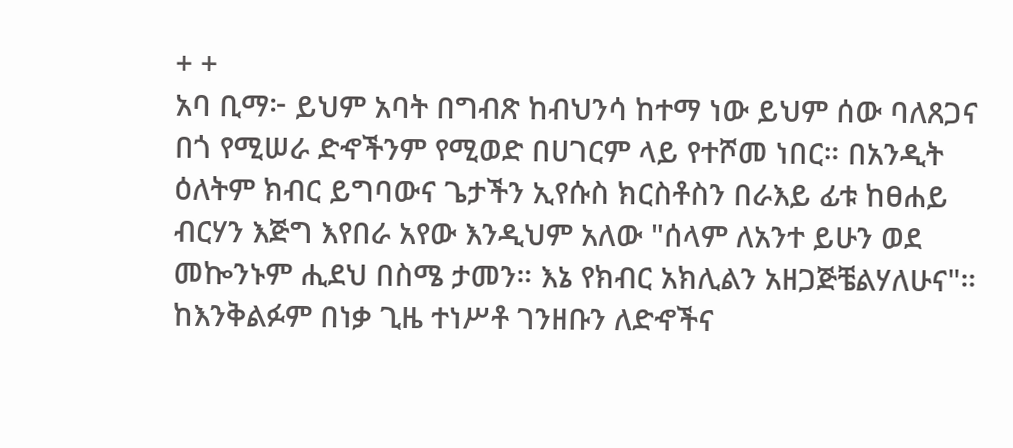+ +
አባ ቢማ፦ ይህም አባት በግብጽ ከብህንሳ ከተማ ነው ይህም ሰው ባለጸጋና በጎ የሚሠራ ድኆችንም የሚወድ በሀገርም ላይ የተሾመ ነበር። በአንዲት ዕለትም ክብር ይግባውና ጌታችን ኢየሱስ ክርስቶስን በራእይ ፊቱ ከፀሐይ ብርሃን እጅግ እየበራ አየው እንዲህም አለው "ሰላም ለአንተ ይሁን ወደ መኰንኑም ሒደህ በስሜ ታመን። እኔ የክብር አክሊልን አዘጋጅቼልሃለሁና"። ከእንቅልፉም በነቃ ጊዜ ተነሥቶ ገንዘቡን ለድኆችና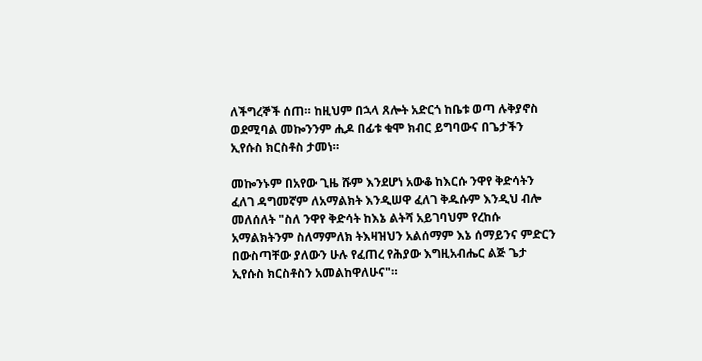ለችግረኞች ሰጠ። ከዚህም በኋላ ጸሎት አድርጎ ከቤቱ ወጣ ሉቅያኖስ ወደሚባል መኰንንም ሒዶ በፊቱ ቁሞ ክብር ይግባውና በጌታችን ኢየሱስ ክርስቶስ ታመነ።

መኰንኑም በአየው ጊዜ ሹም እንደሆነ አውቆ ከእርሱ ንዋየ ቅድሳትን ፈለገ ዳግመኛም ለአማልክት እንዲሠዋ ፈለገ ቅዱሱም እንዲህ ብሎ መለሰለት "ስለ ንዋየ ቅድሳት ከእኔ ልትሻ አይገባህም የረከሱ አማልክትንም ስለማምለክ ትእዛዝህን አልሰማም እኔ ሰማይንና ምድርን በውስጣቸው ያለውን ሁሉ የፈጠረ የሕያው እግዚአብሔር ልጅ ጌታ ኢየሱስ ክርስቶስን አመልከዋለሁና"።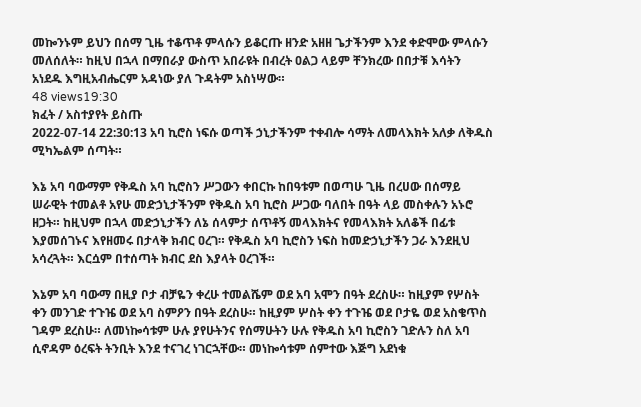መኰንኑም ይህን በሰማ ጊዜ ተቆጥቶ ምላሱን ይቆርጡ ዘንድ አዘዘ ጌታችንም እንደ ቀድሞው ምላሱን መለሰለት። ከዚህ በኋላ በማበራያ ውስጥ አበራዩት በብረት ዐልጋ ላይም ቸንክረው በበታቹ እሳትን አነደዱ እግዚአብሔርም አዳነው ያለ ጉዳትም አስነሣው።
48 views19:30
ክፈት / አስተያየት ይስጡ
2022-07-14 22:30:13 አባ ኪሮስ ነፍሱ ወጣች ኃኒታችንም ተቀብሎ ሳማት ለመላእክት አለቃ ለቅዱስ ሚካኤልም ሰጣት።

እኔ አባ ባውማም የቅዱስ አባ ኪሮስን ሥጋውን ቀበርኩ ከበዓቱም በወጣሁ ጊዜ በረሀው በሰማይ ሠራዊት ተመልቶ አየሁ መድኃኒታችንም የቅዱስ አባ ኪሮስ ሥጋው ባለበት በዓት ላይ መስቀሉን አኑሮ ዘጋት። ከዚህም በኋላ መድኃኒታችን ለኔ ሰላምታ ሰጥቶኝ መላእክትና የመላእክት አለቆች በፊቱ እያመሰገኑና እየዘመሩ በታላቅ ክብር ዐረገ። የቅዱስ አባ ኪሮስን ነፍስ ከመድኃኒታችን ጋራ እንደዚህ አሳረጓት። እርሷም በተሰጣት ክብር ደስ እያላት ዐረገች።

እኔም አባ ባውማ በዚያ ቦታ ብቻዬን ቀረሁ ተመልሼም ወደ አባ አሞን በዓት ደረስሁ። ከዚያም የሦስት ቀን መንገድ ተጉዤ ወደ አባ ስምዖን በዓት ደረስሁ። ከዚያም ሦስት ቀን ተጉዤ ወደ ቦታዬ ወደ አስቄጥስ ገዳም ደረስሁ። ለመነኰሳቱም ሁሉ ያየሁትንና የሰማሁትን ሁሉ የቅዱስ አባ ኪሮስን ገድሉን ስለ አባ ሲኖዳም ዕረፍት ትንቢት እንደ ተናገረ ነገርኋቸው። መነኰሳቱም ሰምተው እጅግ አደነቁ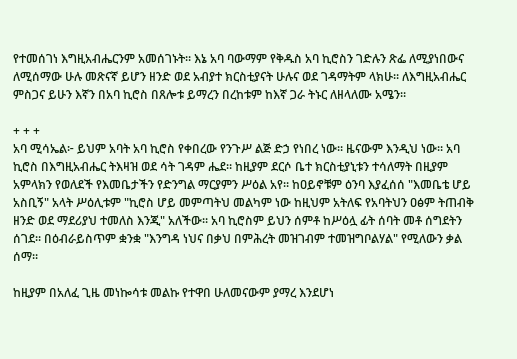የተመሰገነ እግዚአብሔርንም አመሰገኑት። እኔ አባ ባውማም የቅዱስ አባ ኪሮስን ገድሉን ጽፌ ለሚያነበውና ለሚሰማው ሁሉ መጽናኛ ይሆን ዘንድ ወደ አብያተ ክርስቲያናት ሁሉና ወደ ገዳማትም ላክሁ። ለእግዚአብሔር ምስጋና ይሁን እኛን በአባ ኪሮስ በጸሎቱ ይማረን በረከቱም ከእኛ ጋራ ትኑር ለዘላለሙ አሜን።

+ + +
አባ ሚሳኤል፦ ይህም አባት አባ ኪሮስ የቀበረው የንጉሥ ልጅ ድኃ የነበረ ነው። ዜናውም እንዲህ ነው። አባ ኪሮስ በእግዚአብሔር ትእዛዝ ወደ ሳት ገዳም ሔደ። ከዚያም ደርሶ ቤተ ክርስቲያኒቱን ተሳለማት በዚያም አምላክን የወለደች የእመቤታችን የድንግል ማርያምን ሥዕል አየ። ከዐይኖቹም ዕንባ እያፈሰሰ "እመቤቴ ሆይ አስቢኝ" አላት ሥዕሊቱም "ኪሮስ ሆይ መምጣትህ መልካም ነው ከዚህም አትለፍ የአባትህን ዐፅም ትጠብቅ ዘንድ ወደ ማደሪያህ ተመለስ እንጂ" አለችው። አባ ኪሮስም ይህን ሰምቶ ከሥዕሏ ፊት ሰባት መቶ ሰግደትን ሰገደ። በዕብራይስጥም ቋንቋ "እንግዳ ነህና በቃህ በምሕረት መዝገብም ተመዝግቦልሃል" የሚለውን ቃል ሰማ።

ከዚያም በአለፈ ጊዜ መነኰሳቱ መልኩ የተዋበ ሁለመናውም ያማረ እንደሆነ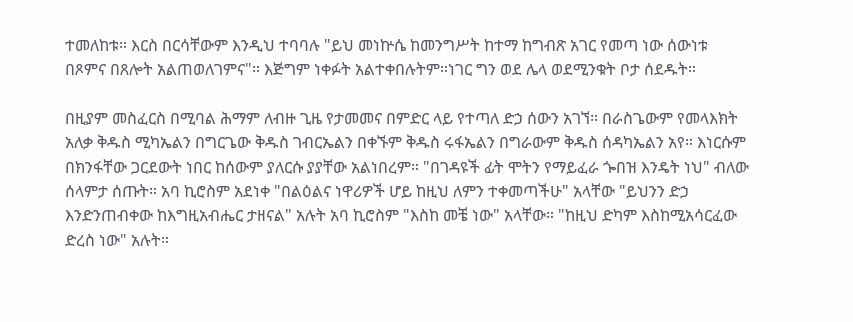ተመለከቱ። እርስ በርሳቸውም እንዲህ ተባባሉ "ይህ መነኵሴ ከመንግሥት ከተማ ከግብጽ አገር የመጣ ነው ሰውነቱ በጾምና በጸሎት አልጠወለገምና"። እጅግም ነቀፉት አልተቀበሉትም።ነገር ግን ወደ ሌላ ወደሚንቁት ቦታ ሰደዱት።

በዚያም መስፈርስ በሚባል ሕማም ለብዙ ጊዜ የታመመና በምድር ላይ የተጣለ ድኃ ሰውን አገኘ። በራስጌውም የመላእክት አለቃ ቅዱስ ሚካኤልን በግርጌው ቅዱስ ገብርኤልን በቀኙም ቅዱስ ሩፋኤልን በግራውም ቅዱስ ሰዳካኤልን አየ። እነርሱም በክንፋቸው ጋርደውት ነበር ከሰውም ያለርሱ ያያቸው አልነበረም። "በገዳዩች ፊት ሞትን የማይፈራ ጐበዝ እንዴት ነህ" ብለው ሰላምታ ሰጡት። አባ ኪሮስም አደነቀ "በልዕልና ነዋሪዎች ሆይ ከዚህ ለምን ተቀመጣችሁ" አላቸው "ይህንን ድኃ እንድንጠብቀው ከእግዚአብሔር ታዘናል" አሉት አባ ኪሮስም "እስከ መቼ ነው" አላቸው። "ከዚህ ድካም እስከሚአሳርፈው ድረስ ነው" አሉት።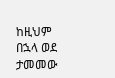ከዚህም በኋላ ወደ ታመመው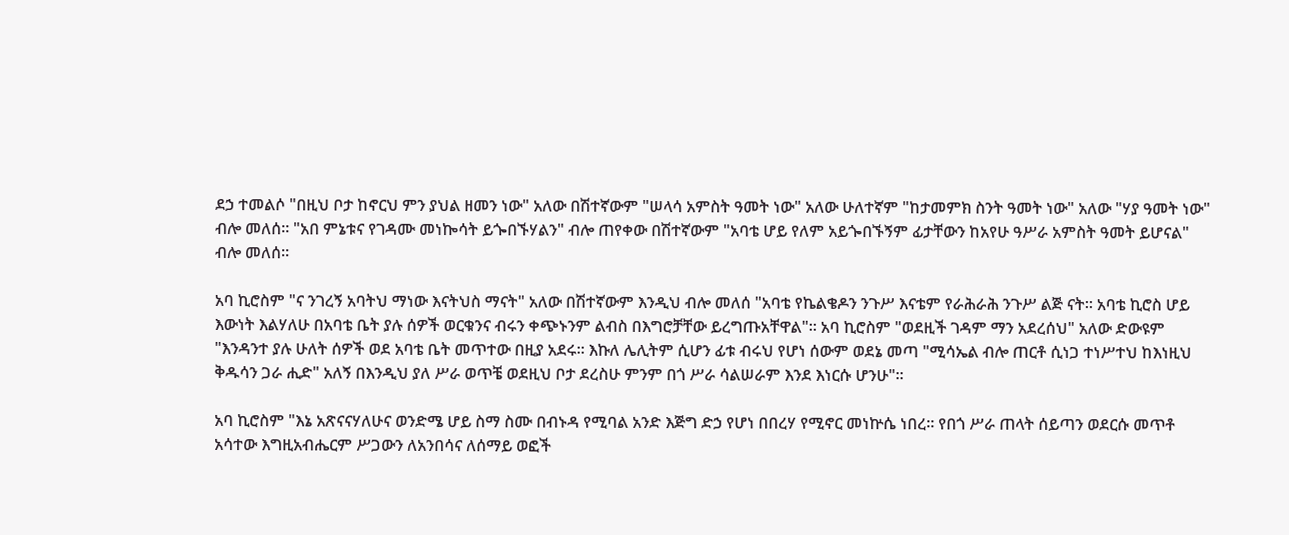ደኃ ተመልሶ "በዚህ ቦታ ከኖርህ ምን ያህል ዘመን ነው" አለው በሽተኛውም "ሠላሳ አምስት ዓመት ነው" አለው ሁለተኛም "ከታመምክ ስንት ዓመት ነው" አለው "ሃያ ዓመት ነው" ብሎ መለሰ። "አበ ምኔቱና የገዳሙ መነኰሳት ይጐበኙሃልን" ብሎ ጠየቀው በሽተኛውም "አባቴ ሆይ የለም አይጐበኙኝም ፊታቸውን ከአየሁ ዓሥራ አምስት ዓመት ይሆናል" ብሎ መለሰ።

አባ ኪሮስም "ና ንገረኝ አባትህ ማነው እናትህስ ማናት" አለው በሽተኛውም እንዲህ ብሎ መለሰ "አባቴ የኬልቄዶን ንጉሥ እናቴም የራሕራሕ ንጉሥ ልጅ ናት። አባቴ ኪሮስ ሆይ እውነት እልሃለሁ በአባቴ ቤት ያሉ ሰዎች ወርቁንና ብሩን ቀጭኑንም ልብስ በእግሮቻቸው ይረግጡአቸዋል"። አባ ኪሮስም "ወደዚች ገዳም ማን አደረሰህ" አለው ድውዩም "እንዳንተ ያሉ ሁለት ሰዎች ወደ አባቴ ቤት መጥተው በዚያ አደሩ። እኩለ ሌሊትም ሲሆን ፊቱ ብሩህ የሆነ ሰውም ወደኔ መጣ "ሚሳኤል ብሎ ጠርቶ ሲነጋ ተነሥተህ ከእነዚህ ቅዱሳን ጋራ ሒድ" አለኝ በእንዲህ ያለ ሥራ ወጥቼ ወደዚህ ቦታ ደረስሁ ምንም በጎ ሥራ ሳልሠራም እንደ እነርሱ ሆንሁ"።

አባ ኪሮስም "እኔ አጽናናሃለሁና ወንድሜ ሆይ ስማ ስሙ በብኑዳ የሚባል አንድ እጅግ ድኃ የሆነ በበረሃ የሚኖር መነኵሴ ነበረ። የበጎ ሥራ ጠላት ሰይጣን ወደርሱ መጥቶ አሳተው እግዚአብሔርም ሥጋውን ለአንበሳና ለሰማይ ወፎች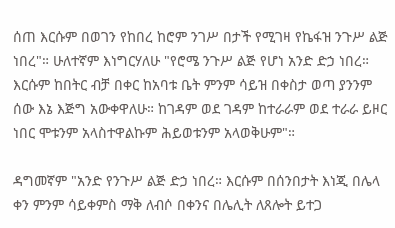ሰጠ እርሱም በወገን የከበረ ከሮም ንገሥ በታች የሚገዛ የኬፋዝ ንጉሥ ልጅ ነበረ"። ሁለተኛም እነግርሃለሁ "የሮሜ ንጉሥ ልጅ የሆነ አንድ ድኃ ነበረ። እርሱም ከበትር ብቻ በቀር ከአባቱ ቤት ምንም ሳይዝ በቀስታ ወጣ ያንንም ሰው እኔ እጅግ አውቀዋለሁ። ከገዳም ወደ ገዳም ከተራራም ወደ ተራራ ይዞር ነበር ሞቱንም አላስተዋልኩም ሕይወቱንም አላወቅሁም"።

ዳግመኛም "አንድ የንጉሥ ልጅ ድኃ ነበረ። እርሱም በሰንበታት እነጂ በሌላ ቀን ምንም ሳይቀምስ ማቅ ለብሶ በቀንና በሌሊት ለጸሎት ይተጋ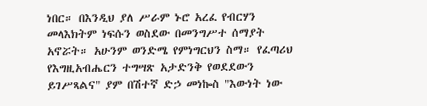ነበር። በእንዲህ ያለ ሥራም ኑሮ አረፈ የብርሃን መላእክትም ነፍሱን ወስደው በመንግሥተ ሰማያት አኖሯት። አሁንም ወንድሜ የምነግርህን ስማ። የፈጣሪህ የእግዚአብሔርን ተግሣጽ አታድንቅ የወደደውን ይገሥጻልና" ያም በሽተኛ ድኃ መነኰስ "እውነት ነው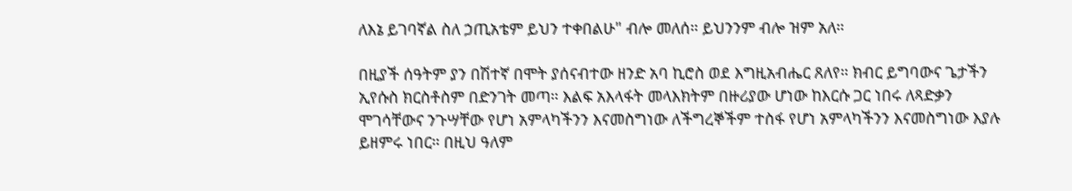ለእኔ ይገባኛል ስለ ኃጢአቴም ይህን ተቀበልሁ" ብሎ መለሰ። ይህንንም ብሎ ዝም አለ።

በዚያች ሰዓትም ያን በሽተኛ በሞት ያሰናብተው ዘንድ አባ ኪሮስ ወደ እግዚአብሔር ጸለየ። ክብር ይግባውና ጌታችን ኢየሱስ ክርስቶስም በድንገት መጣ። እልፍ አእላፋት መላእክትም በዙሪያው ሆነው ከእርሱ ጋር ነበሩ ለጻድቃን ሞገሳቸውና ንጉሣቸው የሆነ አምላካችንን እናመስግነው ለችግረኞችም ተስፋ የሆነ አምላካችንን እናመስግነው እያሉ ይዘምሩ ነበር። በዚህ ዓለም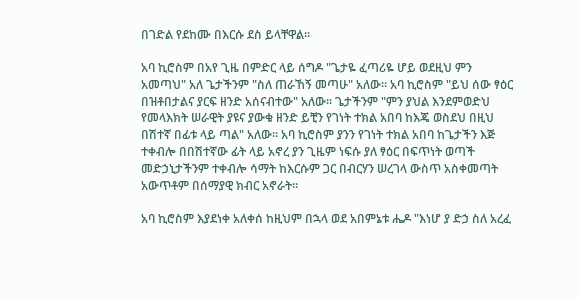በገድል የደከሙ በእርሱ ደስ ይላቸዋል።

አባ ኪሮስም በአየ ጊዜ በምድር ላይ ሰግዶ "ጌታዬ ፈጣሪዬ ሆይ ወደዚህ ምን አመጣህ" አለ ጌታችንም "ስለ ጠራኸኝ መጣሁ" አለው። አባ ኪሮስም "ይህ ሰው ፃዕር በዝቶበታልና ያርፍ ዘንድ አሰናብተው" አለው። ጌታችንም "ምን ያህል እንደምወድህ የመላእክት ሠራዊት ያዩና ያውቁ ዘንድ ይቺን የገነት ተክል አበባ ከእጄ ወስደህ በዚህ በሽተኛ በፊቱ ላይ ጣል" አለው። አባ ኪሮስም ያንን የገነት ተክል አበባ ከጌታችን እጅ ተቀብሎ በበሽተኛው ፊት ላይ አኖረ ያን ጊዜም ነፍሱ ያለ ፃዕር በፍጥነት ወጣች መድኃኒታችንም ተቀብሎ ሳማት ከእርሱም ጋር በብርሃን ሠረገላ ውስጥ አስቀመጣት አውጥቶም በሰማያዊ ክብር አኖራት።

አባ ኪሮስም እያደነቀ አለቀሰ ከዚህም በኋላ ወደ አበምኔቱ ሔዶ "እነሆ ያ ድኃ ስለ አረፈ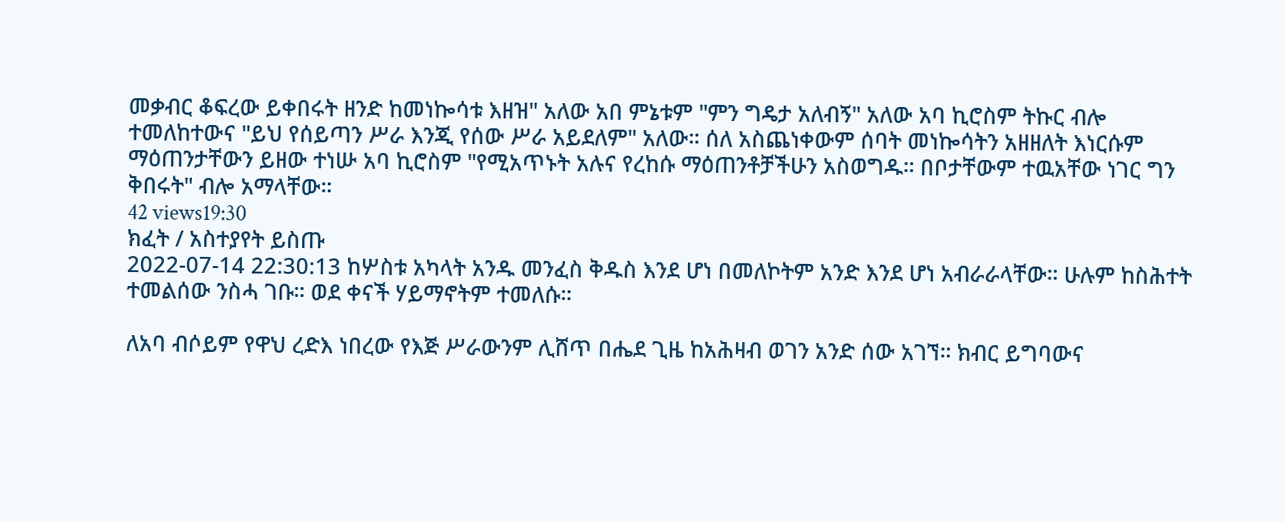መቃብር ቆፍረው ይቀበሩት ዘንድ ከመነኰሳቱ እዘዝ" አለው አበ ምኔቱም "ምን ግዴታ አለብኝ" አለው አባ ኪሮስም ትኩር ብሎ ተመለከተውና "ይህ የሰይጣን ሥራ እንጂ የሰው ሥራ አይደለም" አለው። ሰለ አስጨነቀውም ሰባት መነኰሳትን አዘዘለት እነርሱም ማዕጠንታቸውን ይዘው ተነሡ አባ ኪሮስም "የሚአጥኑት አሉና የረከሱ ማዕጠንቶቻችሁን አስወግዱ። በቦታቸውም ተዉአቸው ነገር ግን ቅበሩት" ብሎ አማላቸው።
42 views19:30
ክፈት / አስተያየት ይስጡ
2022-07-14 22:30:13 ከሦስቱ አካላት አንዱ መንፈስ ቅዱስ እንደ ሆነ በመለኮትም አንድ እንደ ሆነ አብራራላቸው። ሁሉም ከስሕተት ተመልሰው ንስሓ ገቡ። ወደ ቀናች ሃይማኖትም ተመለሱ።

ለአባ ብሶይም የዋህ ረድእ ነበረው የእጅ ሥራውንም ሊሸጥ በሔደ ጊዜ ከአሕዛብ ወገን አንድ ሰው አገኘ። ክብር ይግባውና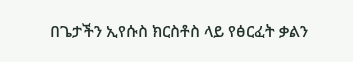በጌታችን ኢየሱስ ክርስቶስ ላይ የፅርፈት ቃልን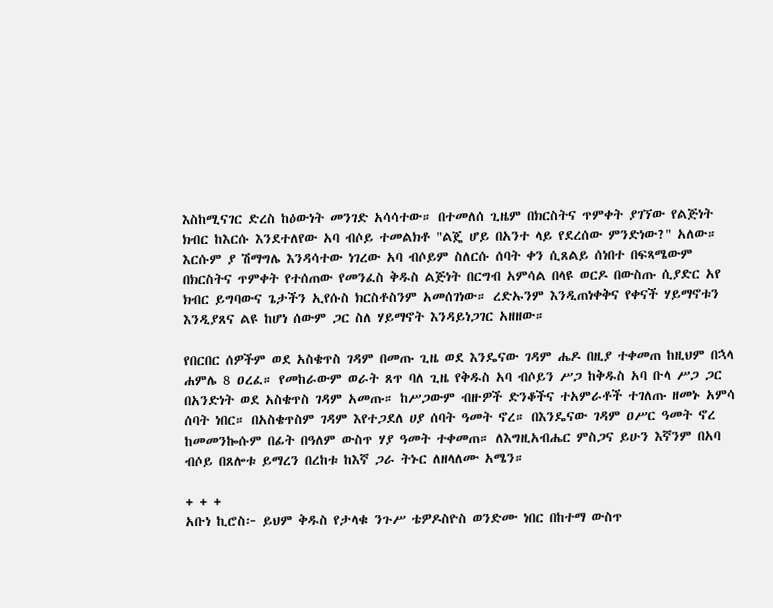እስከሚናገር ድረስ ከዕውነት መንገድ አሳሳተው። በተመለሰ ጊዜም በክርስትና ጥምቀት ያገኘው የልጅነት ክብር ከእርሱ እንደተለየው አባ ብሶይ ተመልክቶ "ልጄ ሆይ በአንተ ላይ የደረሰው ምንድነው?" አለው። እርሱም ያ ሽማግሌ እንዳሳተው ነገረው አባ ብሶይም ስለርሱ ሰባት ቀን ሲጸልይ ሰነበተ በፍጻሜውም በክርስትና ጥምቀት የተሰጠው የመንፈስ ቅዱስ ልጅነት በርግብ አምሳል በላዩ ወርዶ በውስጡ ሲያድር አየ ክብር ይግባውና ጌታችን ኢየሱስ ክርስቶስንም አመሰገነው። ረድኡንም እንዲጠነቀቅና የቀናች ሃይማኖቱን እንዲያጸና ልዩ ከሆነ ሰውም ጋር ስለ ሃይማኖት እንዳይነጋገር አዘዘው።

የበርበር ሰዎችም ወደ አስቄጥስ ገዳም በመጡ ጊዜ ወደ እንዴናው ገዳም ሔዶ በዚያ ተቀመጠ ከዚህም በኋላ ሐምሌ 8 ዐረፈ። የመከራውም ወራት ጸጥ ባለ ጊዜ የቅዱስ አባ ብሶይን ሥጋ ከቅዱስ አባ ቡላ ሥጋ ጋር በአንድነት ወደ አስቄጥስ ገዳም አመጡ። ከሥጋውም ብዙዎች ድንቆችና ተአምራቶች ተገለጡ ዘመኑ አምሳ ሰባት ነበር። በአስቄጥስም ገዳም እየተጋደለ ሀያ ሰባት ዓመት ኖረ። በእንዴናው ገዳም ዐሥር ዓመት ኖረ ከመመንኰሱም በፊት በዓለም ውስጥ ሃያ ዓመት ተቀመጠ። ለእግዚአብሔር ምስጋና ይሁን እኛንም በአባ ብሶይ በጸሎቱ ይማረን በረከቱ ከእኛ ጋራ ትኑር ለዘላለሙ አሜን።

+ + +
አቡነ ኪሮስ፦ ይህም ቅዱስ የታላቁ ንጉሥ ቴዎዶስዮስ ወንድሙ ነበር በከተማ ውስጥ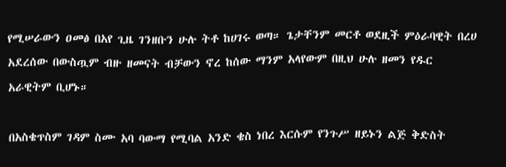የሚሠራውን ዐመፅ በአየ ጊዜ ገንዘቡን ሁሉ ትቶ ከሀገሩ ወጣ። ጌታቸንም መርቶ ወደዚች ምዕራባዊት በረሀ አደረሰው በውስጧም ብዙ ዘመናት ብቻውን ኖረ ከሰው ማንም አላየውም በዚህ ሁሉ ዘመን የዱር አራዊትም ቢሆኑ።

በአስቄጥስም ገዳም ስሙ አባ ባውማ የሚባል አንድ ቄስ ነበረ እርሱም የንጉሥ ዘይኑን ልጅ ቅድስት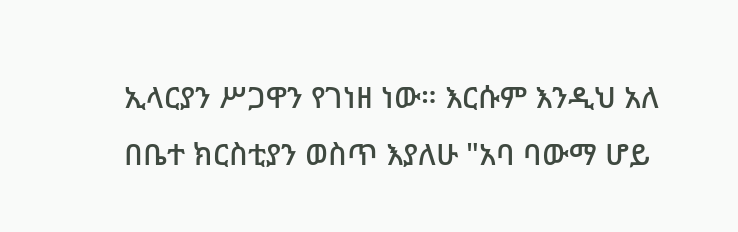ኢላርያን ሥጋዋን የገነዘ ነው። እርሱም እንዲህ አለ በቤተ ክርስቲያን ወስጥ እያለሁ "አባ ባውማ ሆይ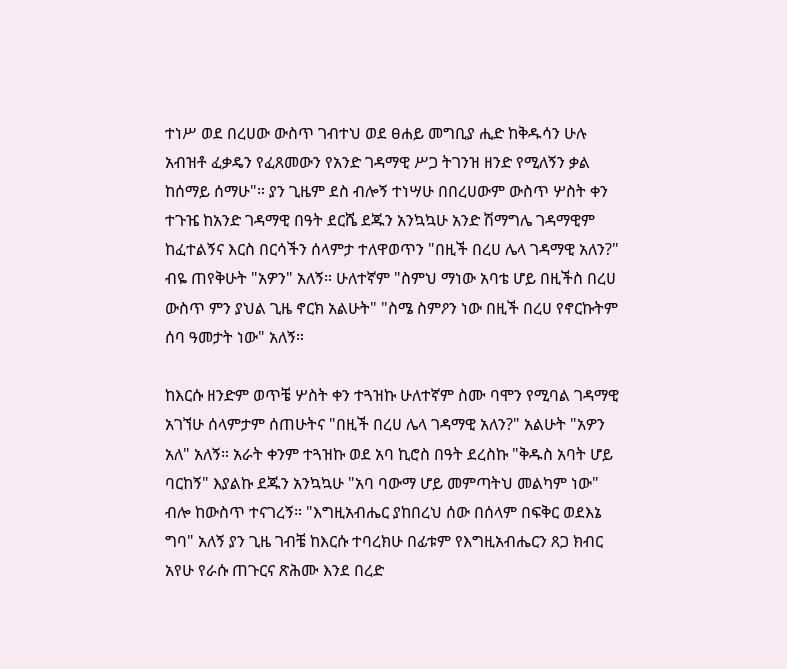ተነሥ ወደ በረሀው ውስጥ ገብተህ ወደ ፀሐይ መግቢያ ሒድ ከቅዱሳን ሁሉ አብዝቶ ፈቃዴን የፈጸመውን የአንድ ገዳማዊ ሥጋ ትገንዝ ዘንድ የሚለኝን ቃል ከሰማይ ሰማሁ"። ያን ጊዜም ደስ ብሎኝ ተነሣሁ በበረሀውም ውስጥ ሦስት ቀን ተጉዤ ከአንድ ገዳማዊ በዓት ደርሼ ደጁን አንኳኳሁ አንድ ሽማግሌ ገዳማዊም ከፈተልኝና እርስ በርሳችን ሰላምታ ተለዋወጥን "በዚች በረሀ ሌላ ገዳማዊ አለን?" ብዬ ጠየቅሁት "አዎን" አለኝ። ሁለተኛም "ስምህ ማነው አባቴ ሆይ በዚችስ በረሀ ውስጥ ምን ያህል ጊዜ ኖርክ አልሁት" "ስሜ ስምዖን ነው በዚች በረሀ የኖርኩትም ሰባ ዓመታት ነው" አለኝ።

ከእርሱ ዘንድም ወጥቼ ሦስት ቀን ተጓዝኩ ሁለተኛም ስሙ ባሞን የሚባል ገዳማዊ አገኘሁ ሰላምታም ሰጠሁትና "በዚች በረሀ ሌላ ገዳማዊ አለን?" አልሁት "አዎን አለ" አለኝ። አራት ቀንም ተጓዝኩ ወደ አባ ኪሮስ በዓት ደረስኩ "ቅዱስ አባት ሆይ ባርከኝ" እያልኩ ደጁን አንኳኳሁ "አባ ባውማ ሆይ መምጣትህ መልካም ነው" ብሎ ከውስጥ ተናገረኝ። "እግዚአብሔር ያከበረህ ሰው በሰላም በፍቅር ወደእኔ ግባ" አለኝ ያን ጊዜ ገብቼ ከእርሱ ተባረክሁ በፊቱም የእግዚአብሔርን ጸጋ ክብር አየሁ የራሱ ጠጉርና ጽሕሙ እንደ በረድ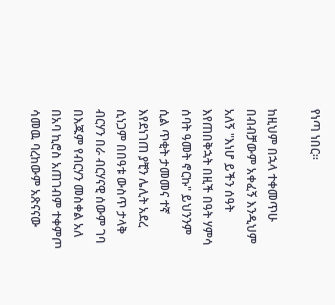የነጣ ነበር።

ከዚህም በኋላ ተቀመጥሁ በብብቻውም አቀፈኝ እንዲህም አለኝ "እነሆ ይችን ሰዓት እየጠበቅኋት በዚች በዓት ሃምሳ ሰባት ዓመት ኖርኩ" ይህንንም ሲል ጥቂት ታመመና ተኛ እየደነገጠ ያቺን ሌሊት አደረ ሲነጋም በበዓቱ ውስጥ ታላቅ ብርሃን በራ ብርሃናዊ ሰውም ገባ በእጁም የብርሃን መስቀል አለ በአባ ኪሮስ አጠገብም ተቀምጦ ሳመዉ ባረከውም አጽናናው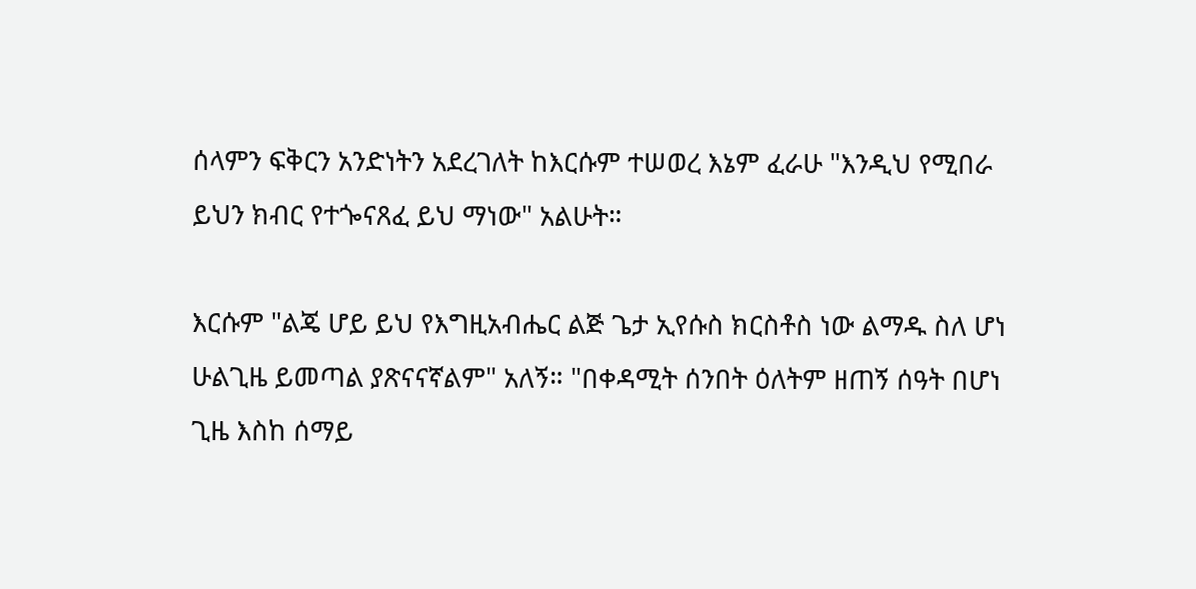ሰላምን ፍቅርን አንድነትን አደረገለት ከእርሱም ተሠወረ እኔም ፈራሁ "እንዲህ የሚበራ ይህን ክብር የተጐናጸፈ ይህ ማነው" አልሁት።

እርሱም "ልጄ ሆይ ይህ የእግዚአብሔር ልጅ ጌታ ኢየሱስ ክርስቶስ ነው ልማዱ ስለ ሆነ ሁልጊዜ ይመጣል ያጽናናኛልም" አለኝ። "በቀዳሚት ሰንበት ዕለትም ዘጠኝ ሰዓት በሆነ ጊዜ እስከ ሰማይ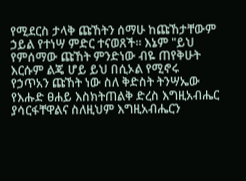የሚደርስ ታላቅ ጩኸትን ሰማሁ ከጩኸታቸውም ኃይል የተነሣ ምድር ተናወጸች። እኔም "ይህ የምሰማው ጩኸት ምንድነው ብዬ ጠየቅሁት እርሱም ልጄ ሆይ ይህ በሲኦል የሚኖሩ የኃጥአን ጩኸት ነው ስለ ቅድስት ትንሣኤው የእሑድ ፀሐይ እስክትጠልቅ ድረስ እግዚአብሔር ያሳርፋቸዋልና ስለዚህም እግዚአብሔርን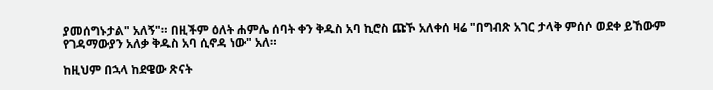ያመሰግኑታል" አለኝ"። በዚችም ዕለት ሐምሌ ሰባት ቀን ቅዱስ አባ ኪሮስ ጩኾ አለቀሰ ዛሬ "በግብጽ አገር ታላቅ ምሰሶ ወደቀ ይኸውም የገዳማውያን አለቃ ቅዱስ አባ ሲኖዳ ነው" አለ።

ከዚህም በኋላ ከደዌው ጽናት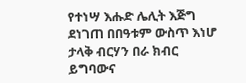የተነሣ እሑድ ሌሊት እጅግ ደነገጠ በበዓቱም ውስጥ እነሆ ታላቅ ብርሃን በራ ክብር ይግባውና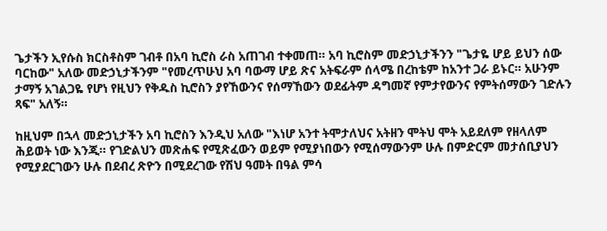ጌታችን ኢየሱስ ክርስቶስም ገብቶ በአባ ኪሮስ ራስ አጠገብ ተቀመጠ። አባ ኪሮስም መድኃኒታችንን "ጌታዬ ሆይ ይህን ሰው ባርከው" አለው መድኃኒታችንም "የመረጥሁህ አባ ባውማ ሆይ ጽና አትፍራም ሰላሜ በረከቴም ከአንተ ጋራ ይኑር። አሁንም ታማኝ አገልጋዬ የሆነ የዚህን የቅዱስ ኪሮስን ያየኸውንና የሰማኸውን ወደፊትም ዳግመኛ የምታየውንና የምትሰማውን ገድሉን ጻፍ" አለኝ።

ከዚህም በኋላ መድኃኒታችን አባ ኪሮስን እንዲህ አለው "እነሆ አንተ ትሞታለህና አትዘን ሞትህ ሞት አይደለም የዘላለም ሕይወት ነው እንጂ። የገድልህን መጽሐፍ የሚጽፈውን ወይም የሚያነበውን የሚሰማውንም ሁሉ በምድርም መታሰቢያህን የሚያደርገውን ሁሉ በደብረ ጽዮን በሚደረገው የሽህ ዓመት በዓል ምሳ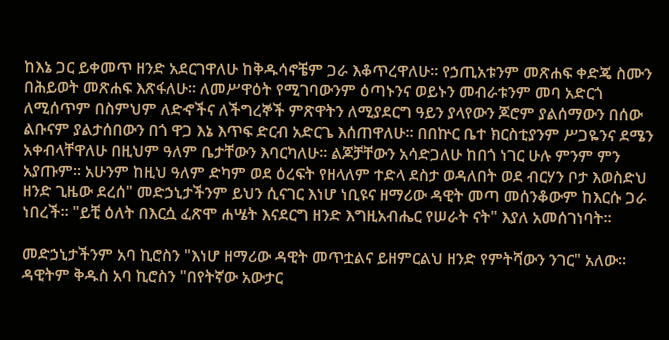ከእኔ ጋር ይቀመጥ ዘንድ አደርገዋለሁ ከቅዱሳኖቼም ጋራ እቆጥረዋለሁ። የኃጢአቱንም መጽሐፍ ቀድጄ ስሙን በሕይወት መጽሐፍ እጽፋለሁ። ለመሥዋዕት የሚገባውንም ዕጣኑንና ወይኑን መብራቱንም መባ አድርጎ ለሚሰጥም በስምህም ለድኆችና ለችግረኞች ምጽዋትን ለሚያደርግ ዓይን ያላየውን ጆሮም ያልሰማውን በሰው ልቡናም ያልታሰበውን በጎ ዋጋ እኔ እጥፍ ድርብ አድርጌ እሰጠዋለሁ። በበኵር ቤተ ክርስቲያንም ሥጋዬንና ደሜን አቀብላቸዋለሁ በዚህም ዓለም ቤታቸውን እባርካለሁ። ልጆቻቸውን አሳድጋለሁ ከበጎ ነገር ሁሉ ምንም ምን አያጡም። አሁንም ከዚህ ዓለም ድካም ወደ ዕረፍት የዘላለም ተድላ ደስታ ወዳለበት ወደ ብርሃን ቦታ እወስድህ ዘንድ ጊዜው ደረሰ" መድኃኒታችንም ይህን ሲናገር እነሆ ነቢዩና ዘማሪው ዳዊት መጣ መሰንቆውም ከእርሱ ጋራ ነበረች። "ይቺ ዕለት በእርሷ ፈጽሞ ሐሤት እናደርግ ዘንድ እግዚአብሔር የሠራት ናት" እያለ አመሰገነባት።

መድኃኒታችንም አባ ኪሮስን "እነሆ ዘማሪው ዳዊት መጥቷልና ይዘምርልህ ዘንድ የምትሻውን ንገር" አለው። ዳዊትም ቅዱስ አባ ኪሮስን "በየትኛው አውታር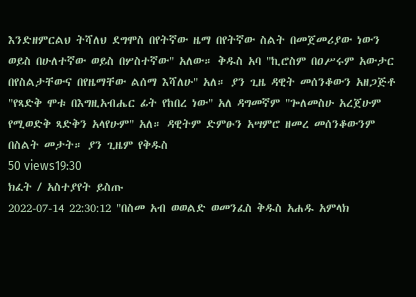እንድዘምርልህ ትሻለህ ደግሞስ በየትኛው ዜማ በየትኛው ስልት በመጀመሪያው ነውን ወይስ በሁለተኛው ወይስ በሦስተኛው" አለው። ቅዱስ አባ "ኪሮስም በዐሥሩም አውታር በየስልታቸውና በየዜማቸው ልሰማ እሻለሁ" አለ። ያን ጊዜ ዳዊት መሰንቆውን አዘጋጅቶ "የጻድቅ ሞቱ በእግዚአብሔር ፊት የከበረ ነው" አለ ዳግመኛም "ጐለመስሁ አረጀሁም የሚወድቅ ጻድቅን አላየሁም" አለ። ዳዊትም ድምፁን አሣምሮ ዘመረ መሰንቆውንም በስልት መታት። ያን ጊዜም የቅዱስ
50 views19:30
ክፈት / አስተያየት ይስጡ
2022-07-14 22:30:12 "በስመ አብ ወወልድ ወመንፈስ ቅዱስ አሐዱ አምላክ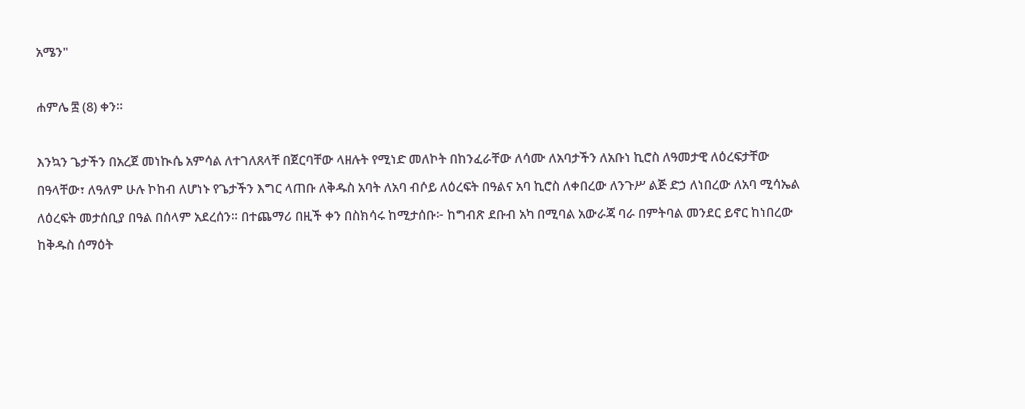አሜን"

ሐምሌ ፰ (8) ቀን።

እንኳን ጌታችን በአረጀ መነኲሴ አምሳል ለተገለጸላቸ በጀርባቸው ላዘሉት የሚነድ መለኮት በከንፈራቸው ለሳሙ ለአባታችን ለአቡነ ኪሮስ ለዓመታዊ ለዕረፍታቸው በዓላቸው፣ ለዓለም ሁሉ ኮከብ ለሆነኑ የጌታችን እግር ላጠቡ ለቅዱስ አባት ለአባ ብሶይ ለዕረፍት በዓልና አባ ኪሮስ ለቀበረው ለንጉሥ ልጅ ድኃ ለነበረው ለአባ ሚሳኤል ለዕረፍት መታሰቢያ በዓል በሰላም አደረሰን። በተጨማሪ በዚች ቀን በስክሳሩ ከሚታሰቡ፦ ከግብጽ ደቡብ አካ በሚባል አውራጃ ባራ በምትባል መንደር ይኖር ከነበረው ከቅዱስ ሰማዕት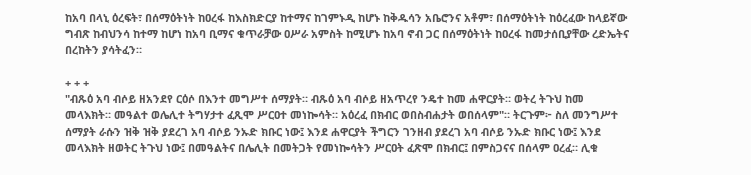ከአባ በላኒ ዕረፍት፣ በሰማዕትነት ከዐረፋ ከእስክድርያ ከተማና ከገምኑዲ ከሆኑ ከቅዱሳን አቤሮንና አቶም፣ በሰማዕትነት ከዕረፈው ከላይኛው ግብጽ ከብህንሳ ከተማ ከሆነ ከአባ ቢማና ቁጥራቻው ዐሥራ አምስት ከሚሆኑ ከአባ ኖብ ጋር በሰማዕትነት ከዐረፋ ከመታሰቢያቸው ረድኤትና በረከትን ያሳትፈን።

+ + +
"ብጹዕ አባ ብሶይ ዘአንደየ ርዕሶ በእንተ መግሥተ ሰማያት። ብጹዕ አባ ብሶይ ዘአጥረየ ንዴተ ከመ ሐዋርያት። ወትረ ትጉህ ከመ መላእክት። መዓልተ ወሌሊተ ትግሃታተ ፈጺሞ ሥርዐተ መነኰሳት። አዕረፈ በክብር ወበስብሐታት ወበሰላም"። ትርጉም፦ ስለ መንግሥተ ሰማያት ራሱን ዝቅ ዝቅ ያደረገ አባ ብሶይ ንኡድ ክቡር ነው፤ እንደ ሐዋርያት ችግርን ገንዘብ ያደረገ አባ ብሶይ ንኡድ ክቡር ነው፤ እንደ መላእክት ዘወትር ትጉህ ነው፤ በመዓልትና በሌሊት በመትጋት የመነኰሳትን ሥርዐት ፈጽሞ በክብር፤ በምስጋናና በሰላም ዐረፈ። ሊቁ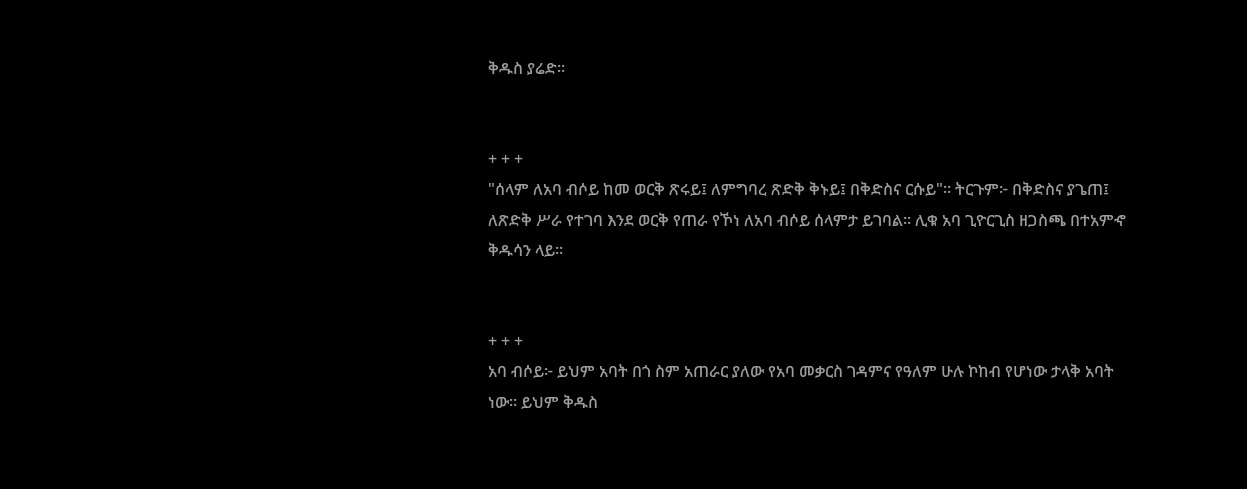ቅዱስ ያሬድ።


+ + +
"ሰላም ለአባ ብሶይ ከመ ወርቅ ጽሩይ፤ ለምግባረ ጽድቅ ቅኑይ፤ በቅድስና ርሱይ"። ትርጉም፦ በቅድስና ያጌጠ፤ ለጽድቅ ሥራ የተገባ እንደ ወርቅ የጠራ የኾነ ለአባ ብሶይ ሰላምታ ይገባል። ሊቁ አባ ጊዮርጊስ ዘጋስጫ በተአምኆ ቅዱሳን ላይ።


+ + +
አባ ብሶይ፦ ይህም አባት በጎ ስም አጠራር ያለው የአባ መቃርስ ገዳምና የዓለም ሁሉ ኮከብ የሆነው ታላቅ አባት ነው። ይህም ቅዱስ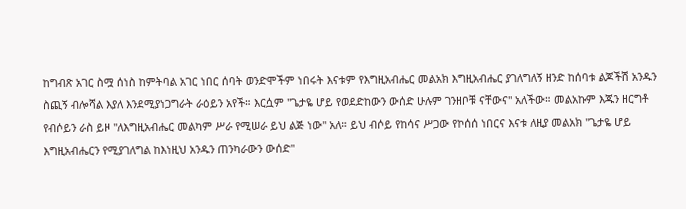ከግብጽ አገር ስሟ ሰነስ ከምትባል አገር ነበር ሰባት ወንድሞችም ነበሩት እናቱም የእግዚአብሔር መልአክ እግዚአብሔር ያገለግለኝ ዘንድ ከሰባቱ ልጆችሽ አንዱን ስጪኝ ብሎሻል እያለ እንደሚያነጋግራት ራዕይን አየች። እርሷም "ጌታዬ ሆይ የወደድከውን ውሰድ ሁሉም ገንዘቦቹ ናቸውና" አለችው። መልአኩም እጁን ዘርግቶ የብሶይን ራስ ይዞ "ለእግዚአብሔር መልካም ሥራ የሚሠራ ይህ ልጅ ነው" አለ። ይህ ብሶይ የከሳና ሥጋው የኮሰሰ ነበርና እናቱ ለዚያ መልአክ "ጌታዬ ሆይ እግዚአብሔርን የሚያገለግል ከእነዚህ አንዱን ጠንካራውን ውሰድ"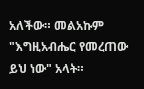አለችው። መልአኩም "እግዚአብሔር የመረጠው ይህ ነው" አላት።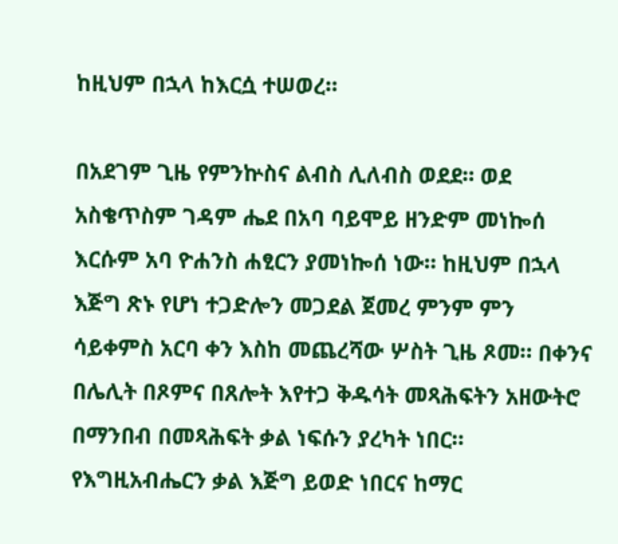ከዚህም በኋላ ከእርሷ ተሠወረ።

በአደገም ጊዜ የምንኵስና ልብስ ሊለብስ ወደደ። ወደ አስቄጥስም ገዳም ሔደ በአባ ባይሞይ ዘንድም መነኰሰ እርሱም አባ ዮሐንስ ሐፂርን ያመነኰሰ ነው። ከዚህም በኋላ እጅግ ጽኑ የሆነ ተጋድሎን መጋደል ጀመረ ምንም ምን ሳይቀምስ አርባ ቀን እስከ መጨረሻው ሦስት ጊዜ ጾመ። በቀንና በሌሊት በጾምና በጸሎት እየተጋ ቅዱሳት መጻሕፍትን አዘውትሮ በማንበብ በመጻሕፍት ቃል ነፍሱን ያረካት ነበር። የእግዚአብሔርን ቃል እጅግ ይወድ ነበርና ከማር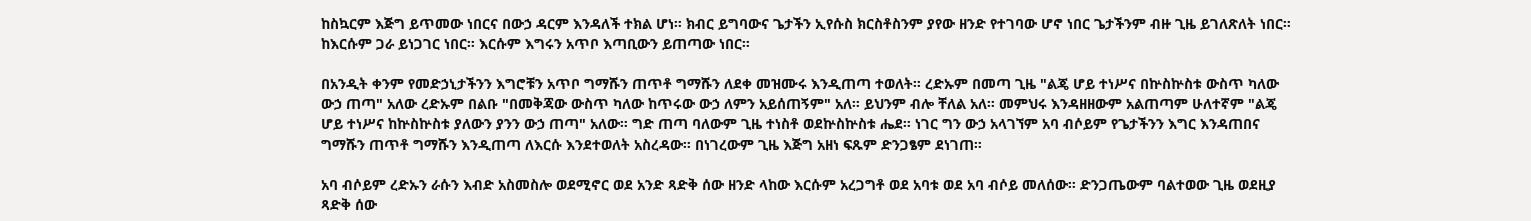ከስኳርም እጅግ ይጥመው ነበርና በውኃ ዳርም እንዳለች ተክል ሆነ። ክብር ይግባውና ጌታችን ኢየሱስ ክርስቶስንም ያየው ዘንድ የተገባው ሆኖ ነበር ጌታችንም ብዙ ጊዜ ይገለጽለት ነበር። ከእርሱም ጋራ ይነጋገር ነበር። እርሱም እግሩን አጥቦ እጣቢውን ይጠጣው ነበር።

በአንዲት ቀንም የመድኃኒታችንን እግሮቹን አጥቦ ግማሹን ጠጥቶ ግማሹን ለደቀ መዝሙሩ እንዲጠጣ ተወለት። ረድኡም በመጣ ጊዜ "ልጄ ሆይ ተነሥና በኵስኵስቱ ውስጥ ካለው ውኃ ጠጣ" አለው ረድኡም በልቡ "በመቅጃው ውስጥ ካለው ከጥሩው ውኃ ለምን አይሰጠኝም" አለ። ይህንም ብሎ ቸለል አለ። መምህሩ እንዳዘዘውም አልጠጣም ሁለተኛም "ልጄ ሆይ ተነሥና ከኵስኵስቱ ያለውን ያንን ውኃ ጠጣ" አለው። ግድ ጠጣ ባለውም ጊዜ ተነስቶ ወደኵስኵስቱ ሔደ። ነገር ግን ውኃ አላገኘም አባ ብሶይም የጌታችንን እግር እንዳጠበና ግማሹን ጠጥቶ ግማሹን እንዲጠጣ ለእርሱ እንደተወለት አስረዳው። በነገረውም ጊዜ እጅግ አዘነ ፍጹም ድንጋፄም ደነገጠ።

አባ ብሶይም ረድኡን ራሱን እብድ አስመስሎ ወደሚኖር ወደ አንድ ጻድቅ ሰው ዘንድ ላከው እርሱም አረጋግቶ ወደ አባቱ ወደ አባ ብሶይ መለሰው። ድንጋጤውም ባልተወው ጊዜ ወደዚያ ጻድቅ ሰው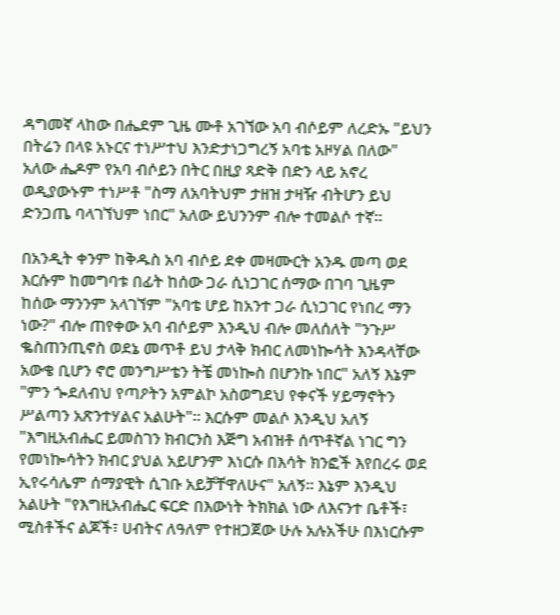ዳግመኛ ላከው በሔደም ጊዜ ሙቶ አገኘው አባ ብሶይም ለረድኡ "ይህን በትሬን በላዩ አኑርና ተነሥተህ እንድታነጋግረኝ አባቴ አዞሃል በለው" አለው ሔዶም የአባ ብሶይን በትር በዚያ ጻድቅ በድን ላይ አኖረ ወዲያውኑም ተነሥቶ "ስማ ለአባትህም ታዘዝ ታዛዥ ብትሆን ይህ ድንጋጤ ባላገኘህም ነበር" አለው ይህንንም ብሎ ተመልሶ ተኛ።

በአንዲት ቀንም ከቅዱስ አባ ብሶይ ደቀ መዛሙርት አንዱ መጣ ወደ እርሱም ከመግባቱ በፊት ከሰው ጋራ ሲነጋገር ሰማው በገባ ጊዜም ከሰው ማንንም አላገኘም "አባቴ ሆይ ከአንተ ጋራ ሲነጋገር የነበረ ማን ነው?" ብሎ ጠየቀው አባ ብሶይም እንዲህ ብሎ መለሰለት "ንጉሥ ቈስጠንጢኖስ ወደኔ መጥቶ ይህ ታላቅ ክብር ለመነኰሳት እንዳላቸው አውቄ ቢሆን ኖሮ መንግሥቴን ትቼ መነኰስ በሆንኩ ነበር" አለኝ እኔም "ምን ጐደለብህ የጣዖትን አምልኮ አስወግደህ የቀናች ሃይማኖትን ሥልጣን አጽንተሃልና አልሁት"። እርሱም መልሶ እንዲህ አለኝ "እግዚአብሔር ይመስገን ክብርንስ እጅግ አብዝቶ ሰጥቶኛል ነገር ግን የመነኰሳትን ክብር ያህል አይሆንም እነርሱ በእሳት ክንፎች እየበረሩ ወደ ኢየሩሳሌም ሰማያዊት ሲገቡ አይቻቸዋለሁና" አለኝ። እኔም እንዲህ አልሁት "የእግዚአብሔር ፍርድ በእውነት ትክክል ነው ለእናንተ ቤቶች፣ ሚስቶችና ልጆች፣ ሀብትና ለዓለም የተዘጋጀው ሁሉ አሉአችሁ በእነርሱም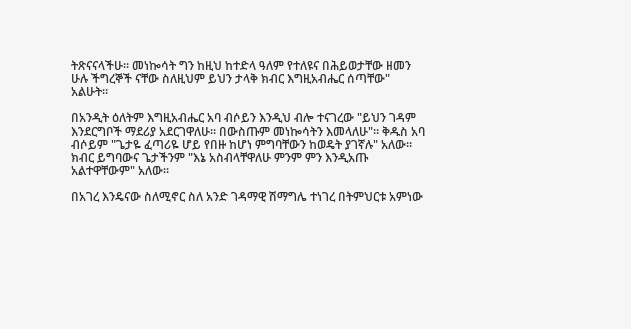ትጽናናላችሁ። መነኰሳት ግን ከዚህ ከተድላ ዓለም የተለዩና በሕይወታቸው ዘመን ሁሉ ችግረኞች ናቸው ስለዚህም ይህን ታላቅ ክብር እግዚአብሔር ሰጣቸው" አልሁት።

በአንዲት ዕለትም እግዚአብሔር አባ ብሶይን እንዲህ ብሎ ተናገረው "ይህን ገዳም እንደርግቦች ማደሪያ አደርገዋለሁ። በውስጡም መነኰሳትን እመላለሁ"። ቅዱስ አባ ብሶይም "ጌታዬ ፈጣሪዬ ሆይ የበዙ ከሆነ ምግባቸውን ከወዴት ያገኛሉ" አለው። ክብር ይግባውና ጌታችንም "እኔ አስብላቸዋለሁ ምንም ምን እንዲአጡ አልተዋቸውም" አለው።

በአገረ እንዴናው ስለሚኖር ስለ አንድ ገዳማዊ ሽማግሌ ተነገረ በትምህርቱ አምነው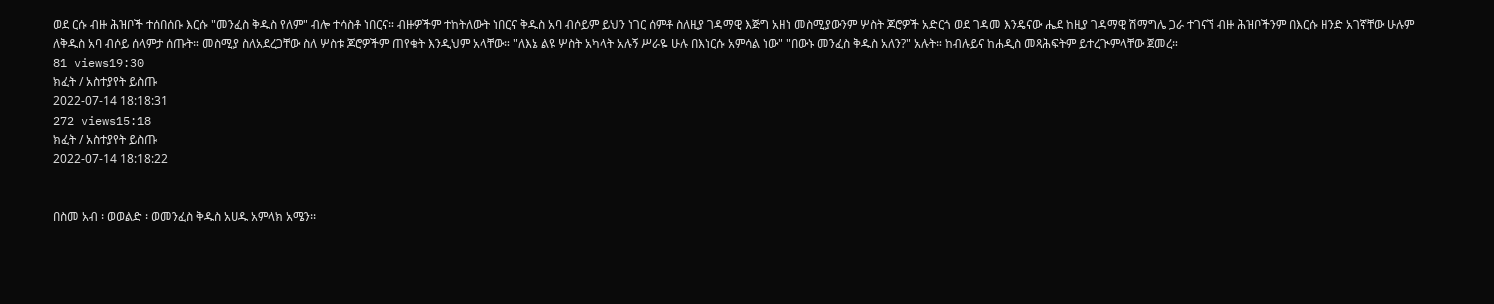ወደ ርሱ ብዙ ሕዝቦች ተሰበሰቡ እርሱ "መንፈስ ቅዱስ የለም" ብሎ ተሳስቶ ነበርና። ብዙዎችም ተከትለውት ነበርና ቅዱስ አባ ብሶይም ይህን ነገር ሰምቶ ስለዚያ ገዳማዊ እጅግ አዘነ መስሚያውንም ሦስት ጆሮዎች አድርጎ ወደ ገዳመ እንዴናው ሔደ ከዚያ ገዳማዊ ሽማግሌ ጋራ ተገናኘ ብዙ ሕዝቦችንም በእርሱ ዘንድ አገኛቸው ሁሉም ለቅዱስ አባ ብሶይ ሰላምታ ሰጡት። መስሚያ ስለአደረጋቸው ስለ ሦስቱ ጆሮዎችም ጠየቁት እንዲህም አላቸው። "ለእኔ ልዩ ሦስት አካላት አሉኝ ሥራዬ ሁሉ በእነርሱ አምሳል ነው" "በውኑ መንፈስ ቅዱስ አለን?" አሉት። ከብሉይና ከሐዲስ መጻሕፍትም ይተረጒምላቸው ጀመረ።
81 views19:30
ክፈት / አስተያየት ይስጡ
2022-07-14 18:18:31
272 views15:18
ክፈት / አስተያየት ይስጡ
2022-07-14 18:18:22


በስመ አብ ፡ ወወልድ ፡ ወመንፈስ ቅዱስ አሀዱ አምላክ አሜን፡፡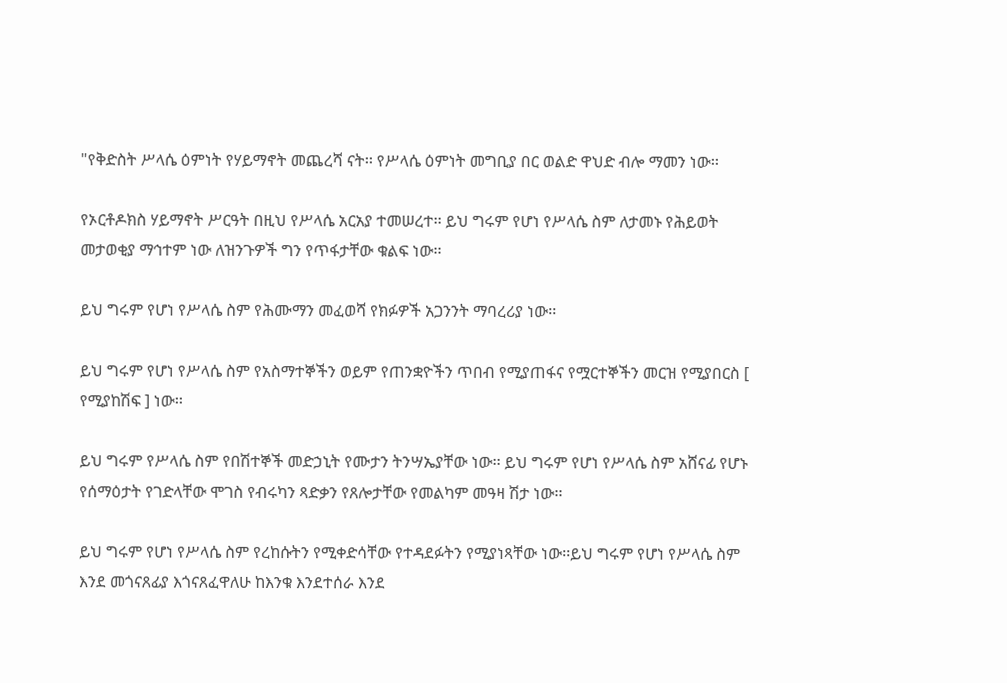"የቅድስት ሥላሴ ዕምነት የሃይማኖት መጨረሻ ናት፡፡ የሥላሴ ዕምነት መግቢያ በር ወልድ ዋህድ ብሎ ማመን ነው፡፡

የኦርቶዶክስ ሃይማኖት ሥርዓት በዚህ የሥላሴ አርአያ ተመሠረተ፡፡ ይህ ግሩም የሆነ የሥላሴ ስም ለታመኑ የሕይወት መታወቂያ ማኅተም ነው ለዝንጉዎች ግን የጥፋታቸው ቁልፍ ነው፡፡

ይህ ግሩም የሆነ የሥላሴ ስም የሕሙማን መፈወሻ የክፉዎች አጋንንት ማባረሪያ ነው፡፡

ይህ ግሩም የሆነ የሥላሴ ስም የአስማተኞችን ወይም የጠንቋዮችን ጥበብ የሚያጠፋና የሟርተኞችን መርዝ የሚያበርስ [ የሚያከሽፍ ] ነው፡፡

ይህ ግሩም የሥላሴ ስም የበሽተኞች መድኃኒት የሙታን ትንሣኤያቸው ነው፡፡ ይህ ግሩም የሆነ የሥላሴ ስም አሸናፊ የሆኑ የሰማዕታት የገድላቸው ሞገስ የብሩካን ጻድቃን የጸሎታቸው የመልካም መዓዛ ሽታ ነው፡፡

ይህ ግሩም የሆነ የሥላሴ ስም የረከሱትን የሚቀድሳቸው የተዳደፉትን የሚያነጻቸው ነው፡፡ይህ ግሩም የሆነ የሥላሴ ስም እንደ መጎናጸፊያ እጎናጸፈዋለሁ ከእንቁ እንደተሰራ እንደ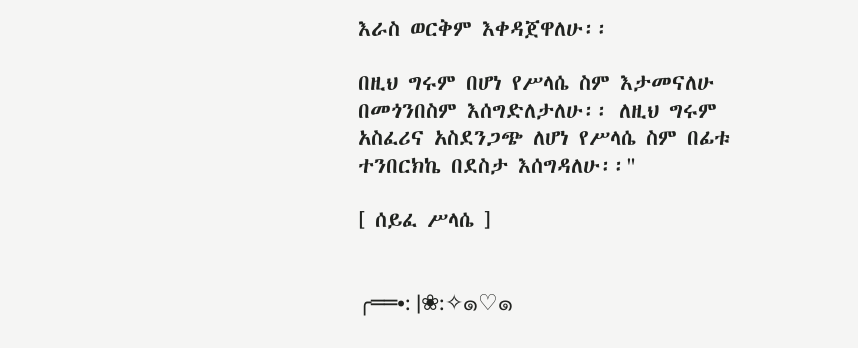እራስ ወርቅም እቀዳጀዋለሁ፡፡

በዚህ ግሩም በሆነ የሥላሴ ስም እታመናለሁ በመጎንበስም እሰግድለታለሁ፡፡ ለዚህ ግሩም አስፈሪና አስደንጋጭ ለሆነ የሥላሴ ስም በፊቱ ተንበርክኬ በደስታ እሰግዳለሁ፡፡"

[ ሰይፈ ሥላሴ ]


╭══•: |❀:✧๑♡๑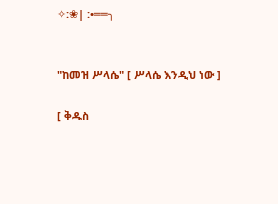✧:❀| :•══╮


"ከመዝ ሥላሴ" [ ሥላሴ እንዲህ ነው ]

[ ቅዱስ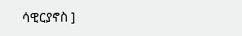ሳዊርያኖስ ]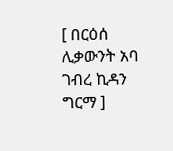[ በርዕሰ ሊቃውንት አባ ገብረ ኪዳን ግርማ ]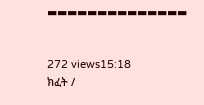▬▬▬▬▬▬▬▬▬▬▬▬▬▬


272 views15:18
ክፈት /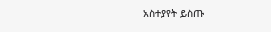አስተያየት ይስጡ